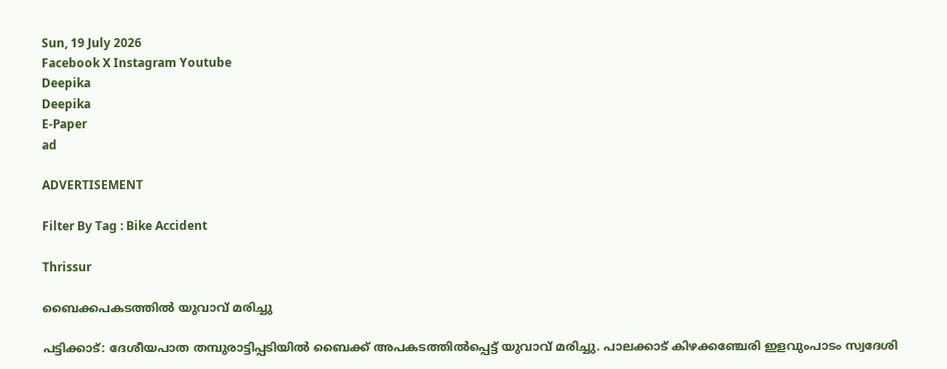Sun, 19 July 2026
Facebook X Instagram Youtube
Deepika
Deepika
E-Paper
ad

ADVERTISEMENT

Filter By Tag : Bike Accident

Thrissur

ബൈക്കപകടത്തിൽ യുവാവ് മരിച്ചു

പട്ടിക്കാട്: ദേശീയപാത തമ്പുരാട്ടിപ്പടിയിൽ ബൈക്ക് അപകടത്തിൽപ്പെട്ട് യുവാവ് മരിച്ചു. പാലക്കാട് കിഴക്കഞ്ചേരി ഇളവുംപാടം സ്വദേശി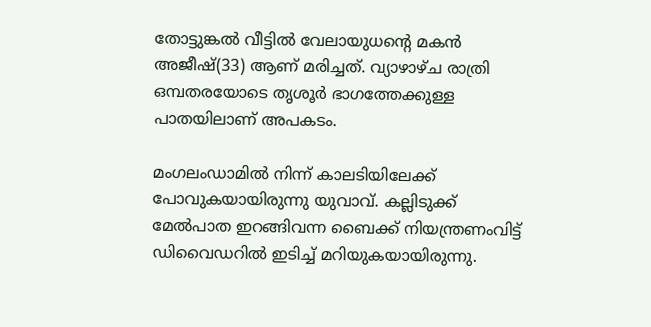തോട്ടുങ്കൽ വീട്ടിൽ വേലായുധന്‍റെ മകൻ അജീഷ്(33) ആണ് മരിച്ചത്. വ്യാഴാഴ്ച രാത്രി ഒമ്പതരയോടെ തൃശൂർ ഭാഗത്തേക്കുള്ള പാതയിലാണ് അപകടം.

മംഗലംഡാമിൽ നിന്ന് കാലടിയിലേക്ക് പോവുകയായിരുന്നു യുവാവ്. കല്ലിടുക്ക് മേൽപാത ഇറങ്ങിവന്ന ബൈക്ക് നിയന്ത്രണംവിട്ട് ഡിവൈഡറിൽ ഇടിച്ച് മറിയുകയായിരുന്നു.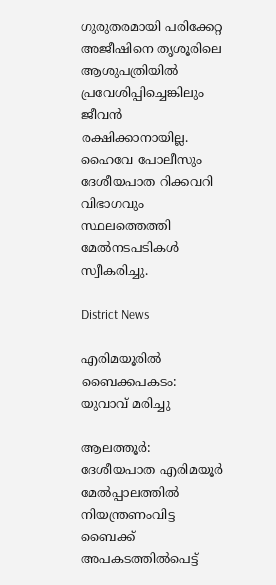ഗുരുതരമായി പരിക്കേറ്റ അജീഷിനെ തൃശൂരിലെ ആശുപത്രിയിൽ പ്രവേശിപ്പിച്ചെങ്കിലും ജീവൻ രക്ഷിക്കാനായില്ല. ഹൈവേ പോലീസും ദേശീയപാത റിക്കവറി വിഭാഗവും സ്ഥലത്തെത്തി മേൽനടപടികൾ സ്വീകരിച്ചു.

District News

എരിമയൂരിൽ ബൈക്കപകടം: യുവാവ് മരിച്ചു

ആലത്തൂർ: ദേശീയപാത എരിമയൂർ മേൽപ്പാലത്തിൽ നിയന്ത്രണംവിട്ട ബൈക്ക് അപകടത്തിൽപെട്ട്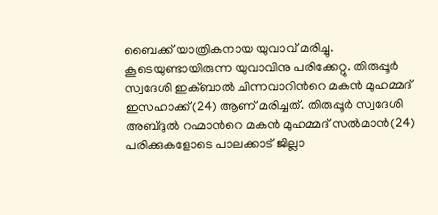ബൈക്ക് യാത്രികനായ യുവാവ് മരിച്ചു. കൂടെയുണ്ടായിരുന്ന യുവാവിനു പരിക്കേറ്റു. തിരുപ്പൂർ സ്വദേശി ഇക്ബാൽ ചിന്നവാറിന്‍റെ മകൻ മുഹമ്മദ് ഇസഹാക്ക്(24) ആണ് മരിച്ചത്. തിരുപ്പൂർ സ്വദേശി അബ്ദുൽ റഹ്മാന്‍റെ മകൻ മുഹമ്മദ് സൽമാൻ(24) പരിക്കുകളോടെ പാലക്കാട് ജില്ലാ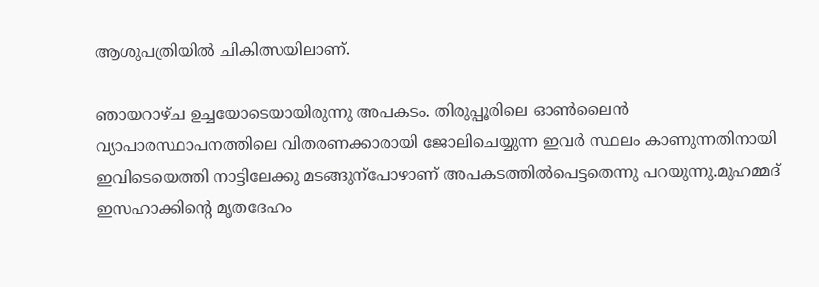ആശുപത്രിയിൽ ചികിത്സയിലാണ്.

ഞായറാഴ്ച ഉച്ചയോടെയായിരുന്നു അപകടം. തിരുപ്പൂരിലെ ഓണ്‍ലൈൻ വ്യാപാരസ്ഥാപനത്തിലെ വിതരണക്കാരായി ജോലിചെയ്യുന്ന ഇവർ സ്ഥലം കാണുന്നതിനായി ഇവിടെയെത്തി നാട്ടിലേക്കു മടങ്ങുന്പോഴാണ് അപകടത്തിൽപെട്ടതെന്നു പറയുന്നു.മുഹമ്മദ് ഇസഹാക്കിന്‍റെ മൃതദേഹം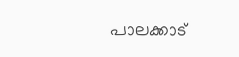പാലക്കാട്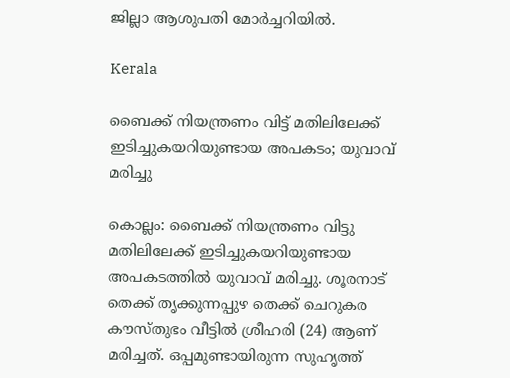ജില്ലാ ആശുപതി മോർച്ചറിയിൽ.

Kerala

ബൈക്ക് നിയന്ത്രണം വിട്ട് മതിലിലേക്ക് ഇടിച്ചുകയറിയുണ്ടായ അപകടം; യുവാവ് മരിച്ചു

കൊല്ലം: ബൈക്ക് നിയന്ത്രണം വിട്ടു മതിലിലേക്ക് ഇടിച്ചുകയറിയുണ്ടായ അപകടത്തിൽ യുവാവ് മരിച്ചു. ശൂരനാട് തെക്ക് തൃക്കുന്നപ്പുഴ തെക്ക് ചെറുകര കൗസ്തുഭം വീട്ടിൽ ശ്രീഹരി (24) ആണ് മരിച്ചത്. ഒപ്പമുണ്ടായിരുന്ന സുഹൃത്ത്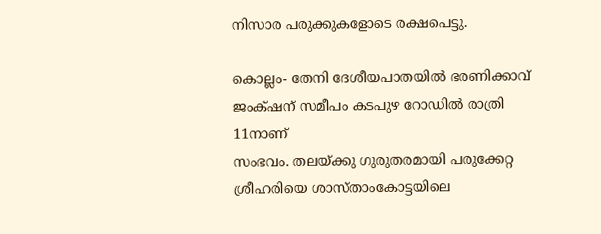നിസാര പരുക്കുകളോടെ രക്ഷപെട്ടു.

കൊല്ലം- തേനി ദേശീയപാതയിൽ ഭരണിക്കാവ് ജം‌ക്‌ഷന് സമീപം കടപുഴ റോഡിൽ രാത്രി 11നാണ്
സംഭവം. തലയ്ക്കു ഗുരുതരമായി പരുക്കേറ്റ ശ്രീഹരിയെ ശാസ്താംകോട്ടയിലെ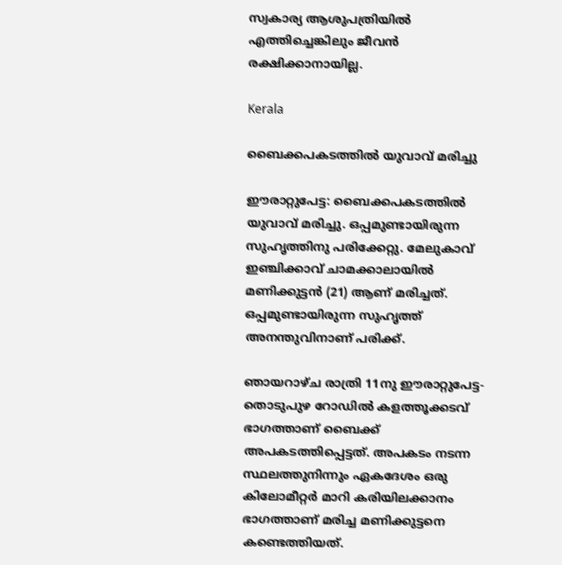സ്വകാര്യ ആശുപത്രിയിൽ എത്തിച്ചെങ്കിലും ജീവൻ രക്ഷിക്കാനായില്ല.

Kerala

ബൈക്കപകടത്തില്‍ യുവാവ് മരിച്ചു

ഈരാറ്റുപേട്ട: ബൈക്കപകടത്തില്‍ യുവാവ് മരിച്ചു. ഒപ്പമുണ്ടായിരുന്ന സുഹൃത്തിനു പരിക്കേറ്റു. മേലുകാവ് ഇഞ്ചിക്കാവ് ചാമക്കാലായില്‍ മണിക്കുട്ടന്‍ (21) ആണ് മരിച്ചത്. ഒപ്പമുണ്ടായിരുന്ന സുഹൃത്ത് അനന്തുവിനാണ് പരിക്ക്.

ഞായറാഴ്ച രാത്രി 11നു ഈരാറ്റുപേട്ട- തൊടുപുഴ റോഡില്‍ കളത്തൂക്കടവ് ഭാഗത്താണ് ബൈക്ക് അപകടത്തിപ്പെട്ടത്. അപകടം നടന്ന സ്ഥലത്തുനിന്നും ഏകദേശം ഒരു കിലോമീറ്റര്‍ മാറി കരിയിലക്കാനം ഭാഗത്താണ് മരിച്ച മണിക്കുട്ടനെ കണ്ടെത്തിയത്.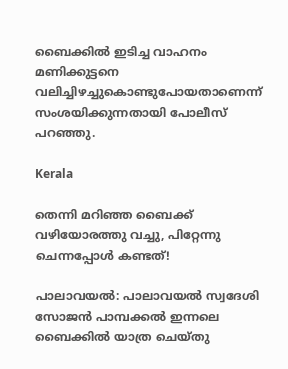ബൈക്കില്‍ ഇടിച്ച വാഹനം മണിക്കുട്ടനെ വലിച്ചിഴച്ചുകൊണ്ടുപോയതാണെന്ന് സംശയിക്കുന്നതായി പോലീസ് പറഞ്ഞു.

Kerala

തെന്നി മറിഞ്ഞ ബൈക്ക് വഴിയോരത്തു വച്ചു, പിറ്റേന്നു ചെന്നപ്പോൾ കണ്ടത്!

പാലാവയൽ: പാലാവയൽ സ്വദേശി സോജൻ പാമ്പക്കൽ ഇന്നലെ ബൈക്കിൽ യാത്ര ചെയ്തു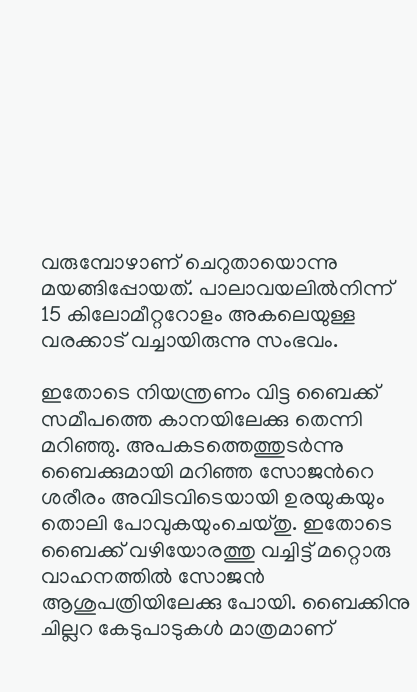വരുമ്പോഴാണ് ചെറുതായൊന്നു മയങ്ങിപ്പോയത്. പാലാവയലിൽനിന്ന് 15 കിലോമീറ്ററോളം അകലെയുള്ള വരക്കാട് വച്ചായിരുന്നു സംഭവം.

ഇതോടെ നിയന്ത്രണം വിട്ട ബൈക്ക് സമീപത്തെ കാനയിലേക്കു തെന്നി മറിഞ്ഞു. അപകടത്തെത്തുടർന്നു ബൈക്കുമായി മറിഞ്ഞ സോജന്‍റെ ശരീരം അവിടവിടെയായി ഉരയുകയും തൊലി പോവുകയുംചെയ്തു. ഇതോടെ ബൈക്ക് വഴിയോരത്തു വച്ചിട്ട് മറ്റൊരു വാഹനത്തിൽ സോജൻ ആശുപത്രിയിലേക്കു പോയി. ബൈക്കിനു ചില്ലറ കേടുപാടുകൾ മാത്രമാണ്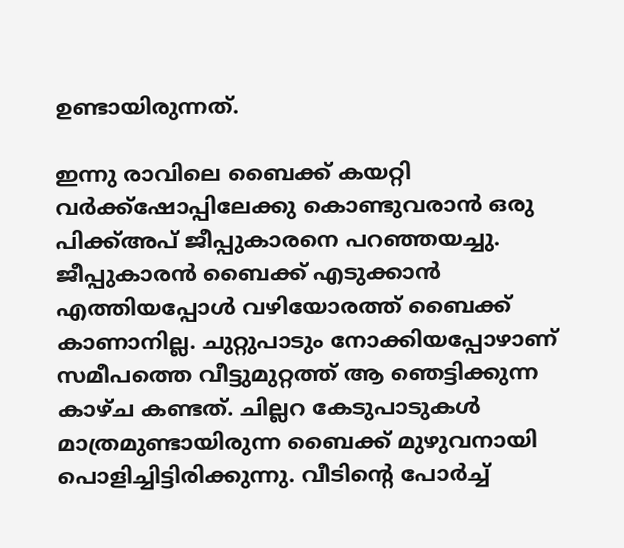ഉണ്ടായിരുന്നത്.

ഇന്നു രാവിലെ ബൈക്ക് കയറ്റി വർക്ക്ഷോപ്പിലേക്കു കൊണ്ടുവരാൻ ഒരു പിക്ക്അപ് ജീപ്പുകാരനെ പറഞ്ഞയച്ചു. ജീപ്പുകാരൻ ബൈക്ക് എടുക്കാൻ എത്തിയപ്പോൾ വഴിയോരത്ത് ബൈക്ക് കാണാനില്ല. ചുറ്റുപാടും നോക്കിയപ്പോഴാണ് സമീപത്തെ വീട്ടുമുറ്റത്ത് ആ ഞെട്ടിക്കുന്ന കാഴ്ച കണ്ടത്. ചില്ലറ കേടുപാടുകൾ മാത്രമുണ്ടായിരുന്ന ബൈക്ക് മുഴുവനായി പൊളിച്ചിട്ടിരിക്കുന്നു. വീടിന്‍റെ പോർച്ച്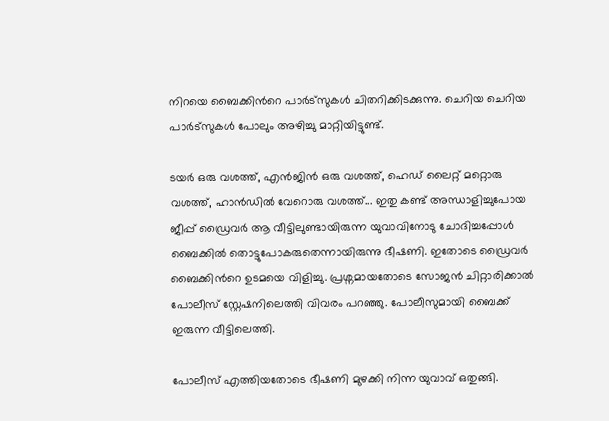നിറയെ ബൈക്കിന്‍റെ പാർട്സുകൾ ചിതറിക്കിടക്കുന്നു. ചെറിയ ചെറിയ പാർട്സുകൾ പോലും അഴിച്ചു മാറ്റിയിട്ടുണ്ട്.

ടയർ ഒരു വശത്ത്, എൻജിൻ ഒരു വശത്ത്, ഹെഡ് ലൈറ്റ് മറ്റൊരു വശത്ത്, ഹാൻഡിൽ വേറൊരു വശത്ത്... ഇതു കണ്ട് അന്ധാളിച്ചുപോയ ജീപ്പ് ഡ്രൈവർ ആ വീട്ടിലുണ്ടായിരുന്ന യുവാവിനോടു ചോദിച്ചപ്പോൾ ബൈക്കിൽ തൊട്ടുപോകരുതെന്നായിരുന്നു ഭീഷണി. ഇതോടെ ഡ്രൈവർ ബൈക്കിന്‍റെ ഉടമയെ വിളിച്ചു. പ്രശ്നമായതോടെ സോജൻ ചിറ്റാരിക്കാൽ പോലീസ് സ്റ്റേഷനിലെത്തി വിവരം പറഞ്ഞു. പോലീസുമായി ബൈക്ക് ഇരുന്ന വീട്ടിലെത്തി.

പോലീസ് എത്തിയതോടെ ഭീഷണി മുഴക്കി നിന്ന യുവാവ് ഒതുങ്ങി.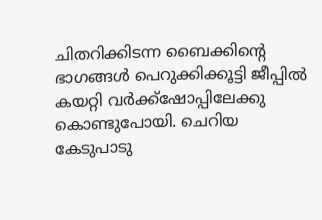ചിതറിക്കിടന്ന ബൈക്കിന്‍റെ ഭാഗങ്ങൾ പെറുക്കിക്കൂട്ടി ജീപ്പിൽ കയറ്റി വർക്ക്ഷോപ്പിലേക്കു കൊണ്ടുപോയി. ചെറിയ കേടുപാടു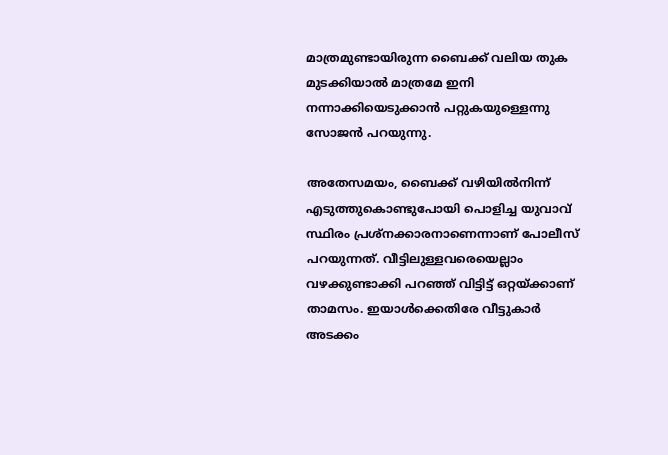മാത്രമുണ്ടായിരുന്ന ബൈക്ക് വലിയ തുക മുടക്കിയാൽ മാത്രമേ ഇനി നന്നാക്കിയെടുക്കാൻ പറ്റുകയുള്ളെന്നു സോജൻ പറയുന്നു.

അതേസമയം, ബൈക്ക് വഴിയിൽനിന്ന് എടുത്തുകൊണ്ടുപോയി പൊളിച്ച യുവാവ് സ്ഥിരം പ്രശ്നക്കാരനാണെന്നാണ് പോലീസ് പറയുന്നത്. വീട്ടിലുള്ളവരെയെല്ലാം വഴക്കുണ്ടാക്കി പറഞ്ഞ് വിട്ടിട്ട് ഒറ്റയ്ക്കാണ് താമസം. ഇയാൾക്കെതിരേ വീട്ടുകാർ അടക്കം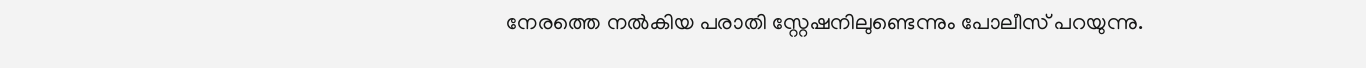നേരത്തെ നൽകിയ പരാതി സ്റ്റേഷനിലുണ്ടെന്നും പോലീസ് പറയുന്നു.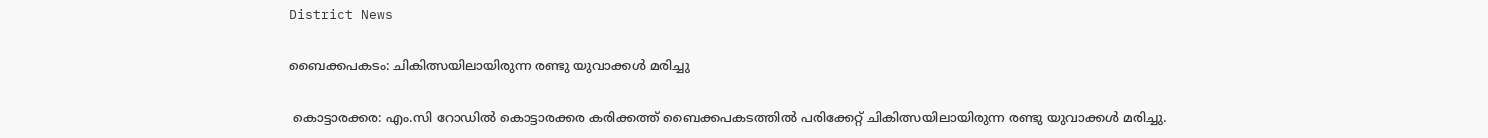District News

ബൈക്കപകടം: ചികിത്സയിലായിരുന്ന രണ്ടു യുവാക്കൾ മരിച്ചു

 കൊട്ടാരക്കര: എം.സി റോഡിൽ കൊട്ടാരക്കര കരിക്കത്ത് ബൈക്കപകടത്തിൽ പരിക്കേറ്റ് ചികിത്സയിലായിരുന്ന രണ്ടു യുവാക്കൾ മരിച്ചു.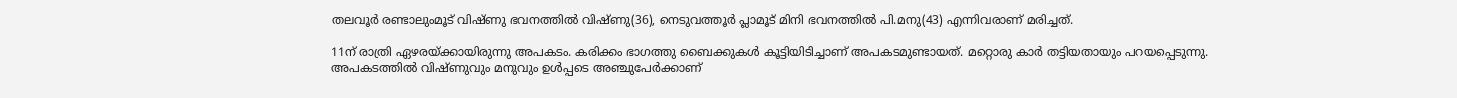തലവൂർ രണ്ടാലുംമൂട് വിഷ്ണു ഭവനത്തിൽ വിഷ്ണു(36), നെടുവത്തൂർ പ്ലാമൂട് മിനി ഭവനത്തിൽ പി.മനു(43) എന്നിവരാണ് മരിച്ചത്.

11ന് രാത്രി ഏഴരയ്ക്കായിരുന്നു അപകടം. കരിക്കം ഭാഗത്തു ബൈക്കുകൾ കൂട്ടിയിടിച്ചാണ് അപകടമുണ്ടായത്. മറ്റൊരു കാർ തട്ടിയതായും പറയപ്പെടുന്നു. അപകടത്തിൽ വിഷ്ണുവും മനുവും ഉൾപ്പടെ അഞ്ചുപേർക്കാണ്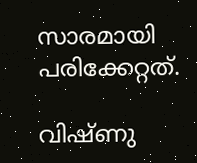സാരമായി പരിക്കേറ്റത്.

വിഷ്ണു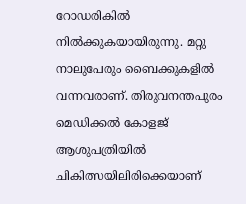റോഡരികിൽ നിൽക്കുകയായിരുന്നു. മറ്റു നാലുപേരും ബൈക്കുകളിൽ വന്നവരാണ്. തിരുവനന്തപുരം മെഡിക്കൽ കോളജ് ആശുപത്രിയിൽ ചികിത്സയിലിരിക്കെയാണ്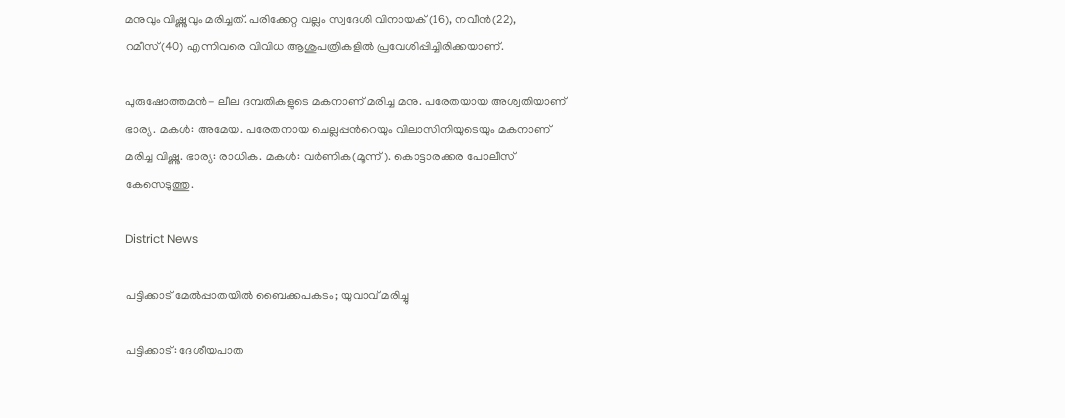മനുവും വിഷ്ണുവും മരിച്ചത്. പരിക്കേറ്റ വല്ലം സ്വദേശി വിനായക് (16), നവീൻ(22), റമീസ്(40) എന്നിവരെ വിവിധ ആശുപത്രികളിൽ പ്രവേശിപ്പിച്ചിരിക്കയാണ്.

പുരുഷോത്തമൻ- ലീല ദമ്പതികളുടെ മകനാണ് മരിച്ച മനു. പരേതയായ അശ്വതിയാണ് ഭാര്യ. മകൾ: അമേയ. പരേതനായ ചെല്ലപ്പന്‍റെയും വിലാസിനിയുടെയും മകനാണ് മരിച്ച വിഷ്ണു. ഭാര്യ: രാധിക. മകൾ: വർണിക(മൂന്ന്). കൊട്ടാരക്കര പോലീസ് കേസെടുത്തു.

District News

പട്ടിക്കാട് മേൽപ്പാതയിൽ ബൈക്കപകടം; യുവാവ് മരിച്ചു

പട്ടിക്കാട്: ദേശീയപാത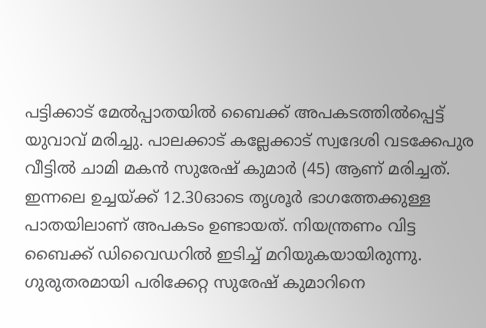പട്ടിക്കാട് മേൽപ്പാതയിൽ ബൈക്ക് അപകടത്തിൽപ്പെട്ട് യുവാവ് മരിച്ചു. പാലക്കാട് കല്ലേക്കാട് സ്വദേശി വടക്കേപുര വീട്ടിൽ ചാമി മകൻ സുരേഷ് കുമാർ (45) ആണ് മരിച്ചത്. ഇന്നലെ ഉച്ചയ്ക്ക് 12.30ഓടെ തൃശൂർ ഭാഗത്തേക്കുള്ള പാതയിലാണ് അപകടം ഉണ്ടായത്. നിയന്ത്രണം വിട്ട ബൈക്ക് ഡിവൈഡറിൽ ഇടിച്ച് മറിയുകയായിരുന്നു. ഗുരുതരമായി പരിക്കേറ്റ സുരേഷ് കുമാറിനെ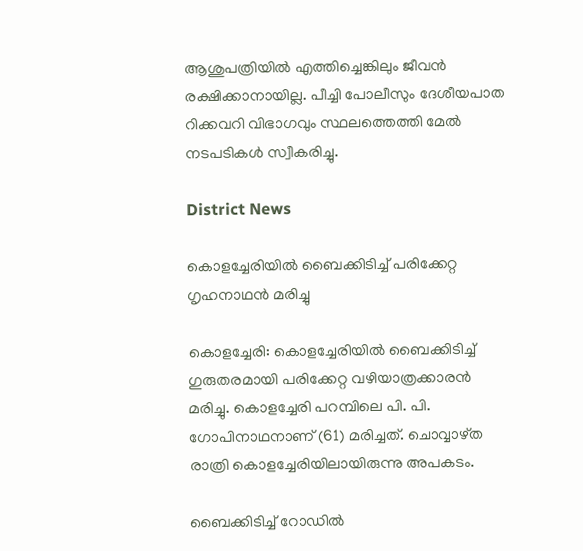ആശുപത്രിയിൽ എത്തിച്ചെങ്കിലും ജീവൻ രക്ഷിക്കാനായില്ല. പീച്ചി പോലീസും ദേശീയപാത റിക്കവറി വിഭാഗവും സ്ഥലത്തെത്തി മേൽ നടപടികൾ സ്വീകരിച്ചു.

District News

കൊളച്ചേരിയിൽ ബൈക്കിടിച്ച് പരിക്കേറ്റ ഗൃഹനാഥൻ മരിച്ചു

കൊളച്ചേരി: കൊളച്ചേരിയിൽ ബൈക്കിടിച്ച് ഗുരുതരമായി പരിക്കേറ്റ വഴിയാത്രക്കാരൻ മരിച്ചു. കൊളച്ചേരി പറമ്പിലെ പി. പി. ഗോപിനാഥനാണ് (61) മരിച്ചത്. ചൊവ്വാഴ്ത രാത്രി കൊളച്ചേരിയിലായിരുന്നു അപകടം.

ബൈക്കിടിച്ച് റോഡിൽ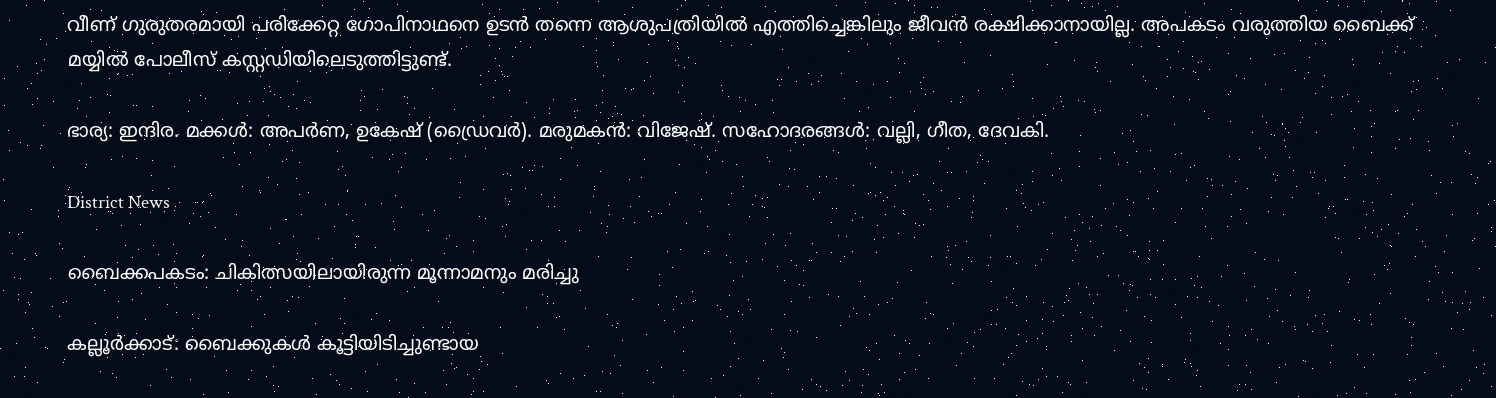വീണ് ഗുരുതരമായി പരിക്കേറ്റ ഗോപിനാഥനെ ഉടൻ തന്നെ ആശുപത്രിയിൽ എത്തിച്ചെങ്കിലും ജീവൻ രക്ഷിക്കാനായില്ല. അപകടം വരുത്തിയ ബൈക്ക് മയ്യിൽ പോലീസ് കസ്റ്റഡിയിലെടുത്തിട്ടുണ്ട്.

ഭാര്യ: ഇന്ദിര. മക്കൾ: അപർണ, ഉകേഷ് (ഡ്രൈവർ). മരുമകൻ: വിജേഷ്. സഹോദരങ്ങൾ: വല്ലി, ഗീത, ദേവകി.

District News

ബൈക്കപകടം: ചികിത്സയിലായിരുന്ന മൂന്നാമനും മരിച്ചു

കല്ലൂർക്കാട്: ബൈക്കുകള്‍ കൂട്ടിയിടിച്ചുണ്ടായ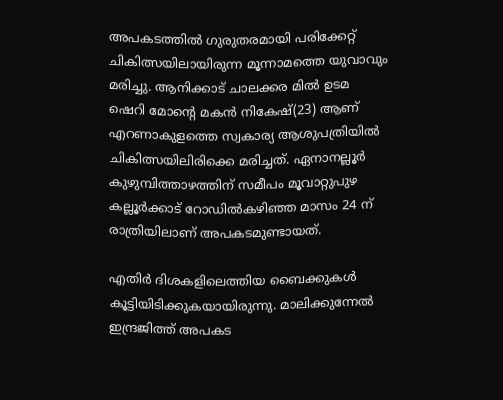അപകടത്തില്‍ ഗുരുതരമായി പരിക്കേറ്റ് ചികിത്സയിലായിരുന്ന മൂന്നാമത്തെ യുവാവും മരിച്ചു. ആനിക്കാട് ചാലക്കര മിൽ ഉടമ ഷെറി മോന്‍റെ മകൻ നികേഷ്(23) ആണ് എറണാകുളത്തെ സ്വകാര്യ ആശുപത്രിയിൽ ചികിത്സയിലിരിക്കെ മരിച്ചത്. ഏനാനല്ലൂര്‍ കുഴുമ്പിത്താഴത്തിന് സമീപം മൂവാറ്റുപുഴ കല്ലൂര്‍ക്കാട് റോഡില്‍കഴിഞ്ഞ മാസം 24 ന് രാത്രിയിലാണ് അപകടമുണ്ടായത്.

എതിര്‍ ദിശകളിലെത്തിയ ബൈക്കുകള്‍ കൂട്ടിയിടിക്കുകയായിരുന്നു. മാലിക്കുന്നേല്‍ ഇന്ദ്രജിത്ത് അപകട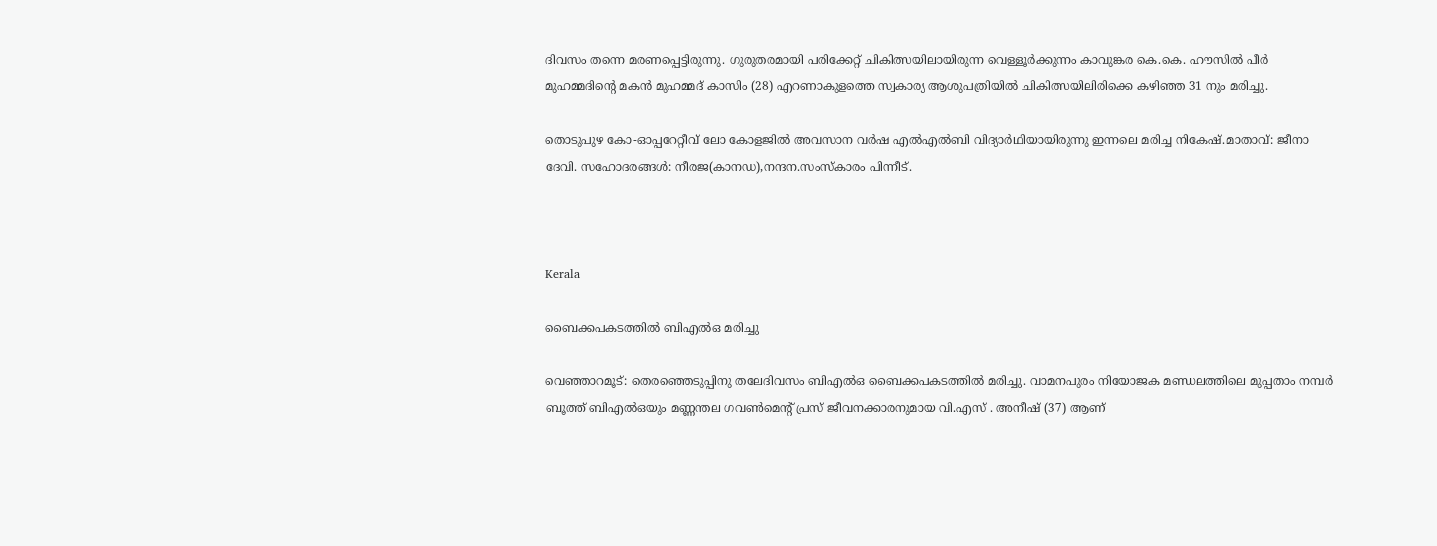ദിവസം തന്നെ മരണപ്പെട്ടിരുന്നു. ഗുരുതരമായി പരിക്കേറ്റ് ചികിത്സയിലായിരുന്ന വെള്ളൂര്‍ക്കുന്നം കാവുങ്കര കെ.കെ. ഹൗസില്‍ പീര്‍ മുഹമ്മദിന്‍റെ മകന്‍ മുഹമ്മദ് കാസിം (28) എറണാകുളത്തെ സ്വകാര്യ ആശുപത്രിയില്‍ ചികിത്സയിലിരിക്കെ കഴിഞ്ഞ 31 നും മരിച്ചു.

തൊടുപുഴ കോ-ഓപ്പറേറ്റീവ് ലോ കോളജിൽ അവസാന വർഷ എൽഎൽബി വിദ്യാർഥിയായിരുന്നു ഇന്നലെ മരിച്ച നികേഷ്.മാതാവ്: ജീനാ ദേവി. സഹോദരങ്ങൾ: നീരജ(കാനഡ),നന്ദന.സംസ്കാരം പിന്നീട്.



Kerala

ബൈക്കപകടത്തിൽ ബിഎല്‍ഒ മരിച്ചു

വെഞ്ഞാറമൂട്: തെരഞ്ഞെടുപ്പിനു തലേദിവസം ബിഎല്‍ഒ ബൈക്കപകടത്തില്‍ മരിച്ചു. വാമനപുരം നിയോജക മണ്ഡലത്തിലെ മുപ്പതാം നമ്പര്‍ ബൂത്ത് ബിഎല്‍ഒയും മണ്ണന്തല ഗവണ്‍മെന്‍റ് പ്രസ് ജീവനക്കാരനുമായ വി.എസ് . അനീഷ് (37) ആണ്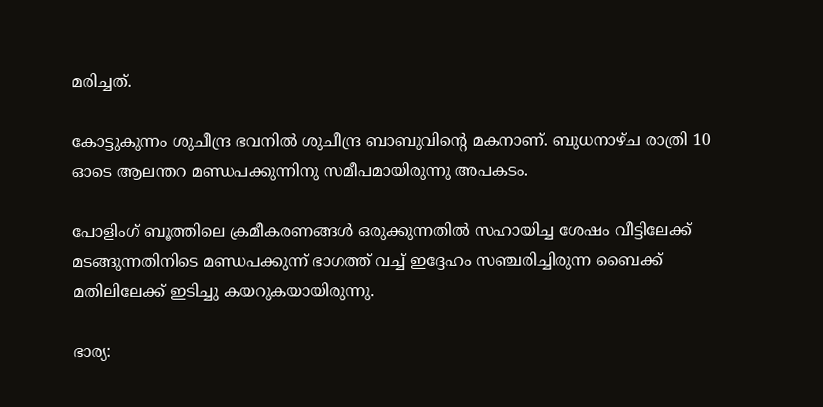മരിച്ചത്.

കോട്ടുകുന്നം ശുചീന്ദ്ര ഭവനില്‍ ശുചീന്ദ്ര ബാബുവിന്‍റെ മകനാണ്. ബുധനാഴ്ച രാത്രി 10 ഓടെ ആലന്തറ മണ്ഡപക്കുന്നിനു സമീപമായിരുന്നു അപകടം.

പോളിംഗ് ബൂത്തിലെ ക്രമീകരണങ്ങള്‍ ഒരുക്കുന്നതില്‍ സഹായിച്ച ശേഷം വീട്ടിലേക്ക് മടങ്ങുന്നതിനിടെ മണ്ഡപക്കുന്ന് ഭാഗത്ത് വച്ച് ഇദ്ദേഹം സഞ്ചരിച്ചിരുന്ന ബൈക്ക് മതിലിലേക്ക് ഇടിച്ചു കയറുകയായിരുന്നു.

ഭാര്യ: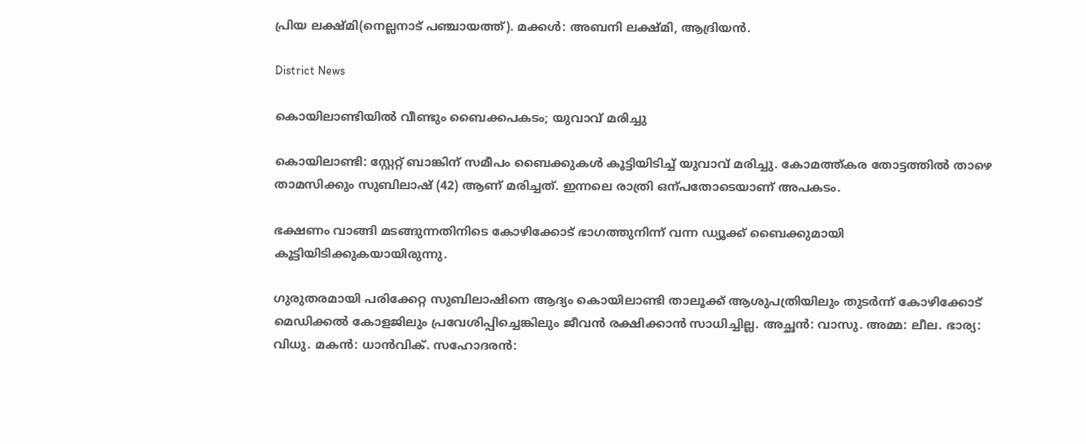പ്രിയ ലക്ഷ്മി(നെല്ലനാട് പഞ്ചായത്ത്). മക്കള്‍: അബനി ലക്ഷ്മി, ആദ്രിയന്‍.

District News

കൊയിലാണ്ടിയിൽ വീണ്ടും ബൈക്കപകടം; യുവാവ് മരിച്ചു

കൊയിലാണ്ടി: സ്റ്റേറ്റ് ബാങ്കിന് സമീപം ബൈക്കുകൾ കൂട്ടിയിടിച്ച് യുവാവ് മരിച്ചു. കോമത്ത്കര തോട്ടത്തിൽ താഴെ താമസിക്കും സുബിലാഷ് (42) ആണ് മരിച്ചത്. ഇന്നലെ രാത്രി ഒന്പതോടെയാണ് അപകടം.

ഭക്ഷണം വാങ്ങി മടങ്ങുന്നതിനിടെ കോഴിക്കോട് ഭാഗത്തുനിന്ന് വന്ന ഡ്യൂക്ക് ബൈക്കുമായി കൂട്ടിയിടിക്കുകയായിരുന്നു.

ഗുരുതരമായി പരിക്കേറ്റ സുബിലാഷിനെ ആദ്യം കൊയിലാണ്ടി താലൂക്ക് ആശുപത്രിയിലും തുടർന്ന് കോഴിക്കോട് മെഡിക്കൽ കോളജിലും പ്രവേശിപ്പിച്ചെങ്കിലും ജീവൻ രക്ഷിക്കാൻ സാധിച്ചില്ല. അച്ഛൻ: വാസു. അമ്മ: ലീല. ഭാര്യ: വിധു. മകൻ: ധാൻവിക്. സഹോദരൻ: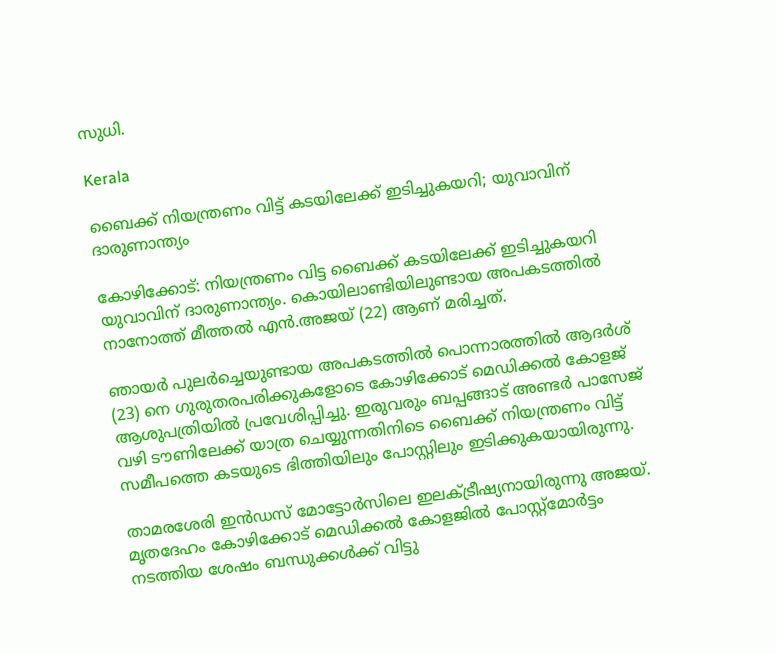സുധി.

Kerala

ബൈക്ക് നിയന്ത്രണം വിട്ട് കടയിലേക്ക് ഇടിച്ചുകയറി; യുവാവിന് ദാരുണാന്ത്യം

കോഴിക്കോട്: നിയന്ത്രണം വിട്ട ബൈക്ക് കടയിലേക്ക് ഇടിച്ചുകയറി യുവാവിന് ദാരുണാന്ത്യം. കൊയിലാണ്ടിയിലുണ്ടായ അപകടത്തിൽ നാനോത്ത് മീത്തൽ എൻ.അജയ് (22) ആണ് മരിച്ചത്.

ഞായർ പുലർച്ചെയുണ്ടായ അപകടത്തിൽ പൊന്നാരത്തില്‍ ആദര്‍ശ് (23) നെ ഗുരുതരപരിക്കുകളോടെ കോഴിക്കോട് മെഡിക്കല്‍ കോളജ് ആശുപത്രിയില്‍ പ്രവേശിപ്പിച്ചു. ഇരുവരും ബപ്പങ്ങാട് അണ്ടർ പാസേജ് വഴി ടൗണിലേക്ക് യാത്ര ചെയ്യുന്നതിനിടെ ബൈക്ക് നിയന്ത്രണം വിട്ട് സമീപത്തെ കടയുടെ ഭിത്തിയിലും പോസ്റ്റിലും ഇടിക്കുകയായിരുന്നു.

താമരശേരി ഇന്‍ഡസ് മോട്ടോര്‍സിലെ ഇലക്ട്രീഷ്യനായിരുന്നു അജയ്. മൃതദേഹം കോഴിക്കോട് മെഡിക്കല്‍ കോളജില്‍ പോസ്റ്റ്‌മോര്‍ട്ടം നടത്തിയ ശേഷം ബന്ധുക്കള്‍ക്ക് വിട്ടു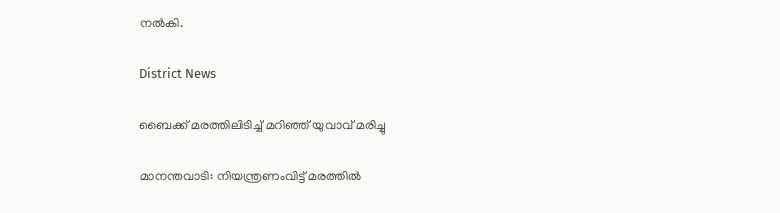നല്‍കി.

District News

ബൈക്ക് മരത്തിലിടിച്ച് മറിഞ്ഞ് യുവാവ് മരിച്ചു

മാനന്തവാടി: നിയന്ത്രണംവിട്ട് മരത്തിൽ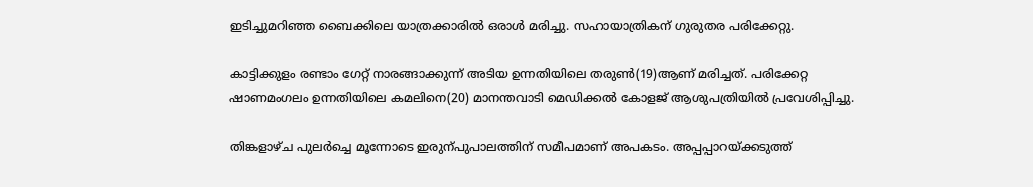ഇടിച്ചുമറിഞ്ഞ ബൈക്കിലെ യാത്രക്കാരിൽ ഒരാൾ മരിച്ചു. സഹായാത്രികന് ഗുരുതര പരിക്കേറ്റു.

കാട്ടിക്കുളം രണ്ടാം ഗേറ്റ് നാരങ്ങാക്കുന്ന് അടിയ ഉന്നതിയിലെ തരുണ്‍(19)ആണ് മരിച്ചത്. പരിക്കേറ്റ ഷാണമംഗലം ഉന്നതിയിലെ കമലിനെ(20) മാനന്തവാടി മെഡിക്കൽ കോളജ് ആശുപത്രിയിൽ പ്രവേശിപ്പിച്ചു.

തിങ്കളാഴ്ച പുലർച്ചെ മൂന്നോടെ ഇരുന്പുപാലത്തിന് സമീപമാണ് അപകടം. അപ്പപ്പാറയ്ക്കടുത്ത്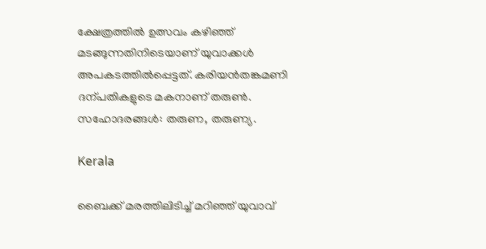ക്ഷേത്രത്തിൽ ഉത്സവം കഴിഞ്ഞ് മടങ്ങുന്നതിനിടെയാണ് യുവാക്കൾ അപകടത്തിൽപ്പെട്ടത്. കരിയൻതങ്കമണി ദന്പതികളുടെ മകനാണ് തരുണ്‍. സഹോദരങ്ങൾ: തരുണ, തരുണ്യ.

Kerala

ബൈക്ക് മരത്തിലിടിച്ച് മറിഞ്ഞ് യുവാവ്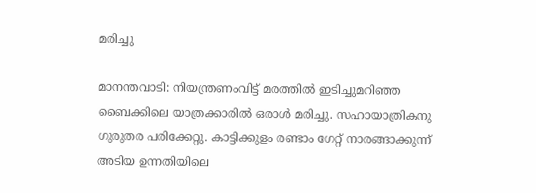മരിച്ചു

മാനന്തവാടി: നിയന്ത്രണംവിട്ട് മരത്തില്‍ ഇടിച്ചുമറിഞ്ഞ ബൈക്കിലെ യാത്രക്കാരില്‍ ഒരാള്‍ മരിച്ചു. സഹായാത്രികനു ഗുരുതര പരിക്കേറ്റു. കാട്ടിക്കുളം രണ്ടാം ഗേറ്റ് നാരങ്ങാക്കുന്ന് അടിയ ഉന്നതിയിലെ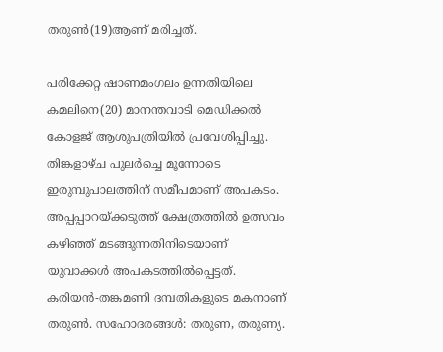തരുണ്‍(19)ആണ് മരിച്ചത്.

പരിക്കേറ്റ ഷാണമംഗലം ഉന്നതിയിലെ കമലിനെ(20) മാനന്തവാടി മെഡിക്കല്‍ കോളജ് ആശുപത്രിയില്‍ പ്രവേശിപ്പിച്ചു. തിങ്കളാഴ്ച പുലര്‍ച്ചെ മൂന്നോടെ ഇരുമ്പുപാലത്തിന് സമീപമാണ് അപകടം. അപ്പപ്പാറയ്ക്കടുത്ത് ക്ഷേത്രത്തില്‍ ഉത്സവം കഴിഞ്ഞ് മടങ്ങുന്നതിനിടെയാണ് യുവാക്കള്‍ അപകടത്തില്‍പ്പെട്ടത്. കരിയന്‍-തങ്കമണി ദമ്പതികളുടെ മകനാണ് തരുണ്‍. സഹോദരങ്ങള്‍: തരുണ, തരുണ്യ.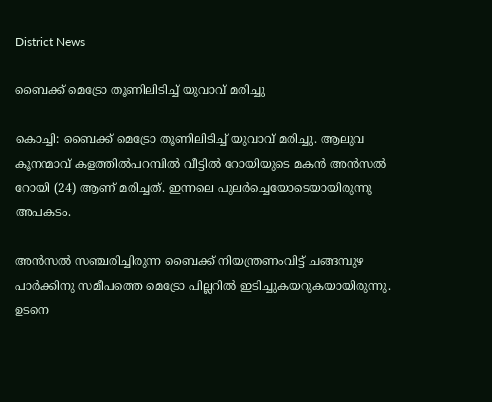District News

ബൈക്ക് മെട്രോ തൂണിലിടിച്ച് യുവാവ് മരിച്ചു

കൊച്ചി: ബൈക്ക് മെട്രോ തൂണിലിടിച്ച് യുവാവ് മരിച്ചു. ആലുവ കൂനന്മാവ് കളത്തില്‍പറമ്പില്‍ വീട്ടില്‍ റോയിയുടെ മകന്‍ അന്‍സല്‍ റോയി (24) ആണ് മരിച്ചത്. ഇന്നലെ പുലര്‍ച്ചെയോടെയായിരുന്നു അപകടം.

അന്‍സല്‍ സഞ്ചരിച്ചിരുന്ന ബൈക്ക് നിയന്ത്രണംവിട്ട് ചങ്ങമ്പുഴ പാര്‍ക്കിനു സമീപത്തെ മെട്രോ പില്ലറില്‍ ഇടിച്ചുകയറുകയായിരുന്നു. ഉടനെ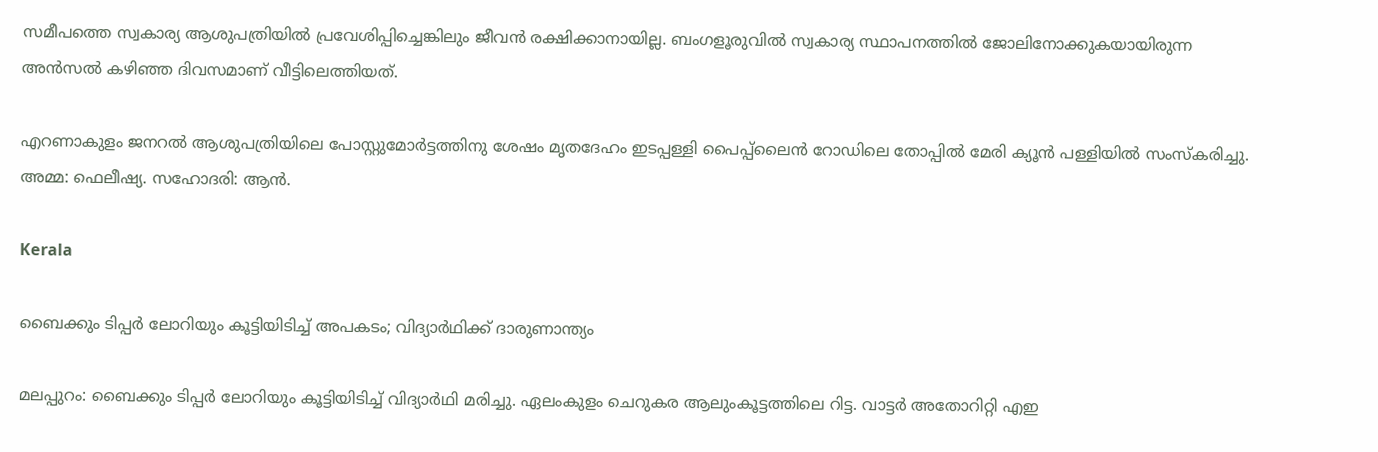സമീപത്തെ സ്വകാര്യ ആശുപത്രിയില്‍ പ്രവേശിപ്പിച്ചെങ്കിലും ജീവൻ രക്ഷിക്കാനായില്ല. ബംഗളൂരുവിൽ സ്വകാര്യ സ്ഥാപനത്തില്‍ ജോലിനോക്കുകയായിരുന്ന അന്‍സല്‍ കഴിഞ്ഞ ദിവസമാണ് വീട്ടിലെത്തിയത്.

എറണാകുളം ജനറല്‍ ആശുപത്രിയിലെ പോസ്റ്റുമോര്‍ട്ടത്തിനു ശേഷം മൃതദേഹം ഇടപ്പള്ളി പൈപ്പ്‌ലൈന്‍ റോഡിലെ തോപ്പില്‍ മേരി ക്യൂന്‍ പള്ളിയിൽ സംസ്‌കരിച്ചു. അമ്മ: ഫെലീഷ്യ. സഹോദരി: ആന്‍.

Kerala

ബൈക്കും ടിപ്പർ ലോറിയും കൂട്ടിയിടിച്ച് അപകടം; വിദ്യാർഥിക്ക് ദാരുണാന്ത്യം

മലപ്പുറം: ബൈക്കും ടിപ്പർ ലോറിയും കൂട്ടിയിടിച്ച് വിദ്യാർഥി മരിച്ചു. ഏലംകുളം ചെറുകര ആലുംകൂട്ടത്തിലെ റിട്ട. വാട്ടർ അതോറിറ്റി എഇ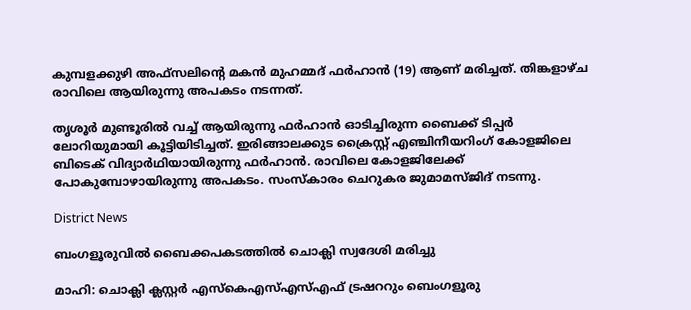കുമ്പളക്കുഴി അഫ്സലിന്‍റെ മകൻ മുഹമ്മദ് ഫർഹാൻ (19) ആണ് മരിച്ചത്. തിങ്കളാഴ്ച രാവിലെ ആയിരുന്നു അപകടം നടന്നത്.

തൃശൂർ മുണ്ടൂരിൽ വച്ച് ആയിരുന്നു ഫർഹാൻ ഓടിച്ചിരുന്ന ബൈക്ക് ടിപ്പർ ലോറിയുമായി കൂട്ടിയിടിച്ചത്. ഇരിങ്ങാലക്കുട ക്രൈസ്റ്റ് എഞ്ചിനീയറിംഗ് കോളജിലെ ബിടെക് വിദ്യാർഥിയായിരുന്നു ഫർഹാൻ. രാവിലെ കോളജിലേക്ക് പോകുമ്പോഴായിരുന്നു അപകടം. സംസ്കാരം ചെറുകര ജുമാമസ്ജിദ് നടന്നു.

District News

ബംഗളൂരുവിൽ ബൈക്കപകടത്തിൽ ചൊക്ലി സ്വദേശി മരിച്ചു

മാഹി: ചൊക്ലി ക്ലസ്റ്റർ എസ്കെഎസ്എസ്എഫ് ട്രഷററും ബെംഗളൂരു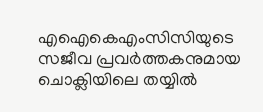എഐകെഎംസിസിയുടെ സജീവ പ്രവർത്തകനുമായ ചൊക്ലിയിലെ തയ്യിൽ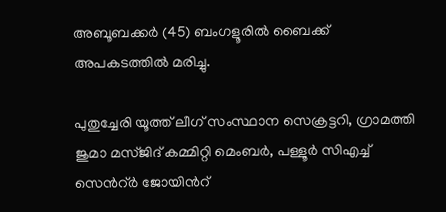അബൂബക്കർ (45) ബംഗളൂരിൽ ബൈക്ക് അപകടത്തിൽ മരിച്ചു.

പുതുച്ചേരി യൂത്ത് ലീഗ് സംസ്ഥാന സെക്രട്ടറി, ഗ്രാമത്തി ജുമാ മസ്‌ജിദ് കമ്മിറ്റി മെംബർ, പള്ളൂർ സിഎച്ച് സെന്‍റ്ർ ജോയിന്‍റ്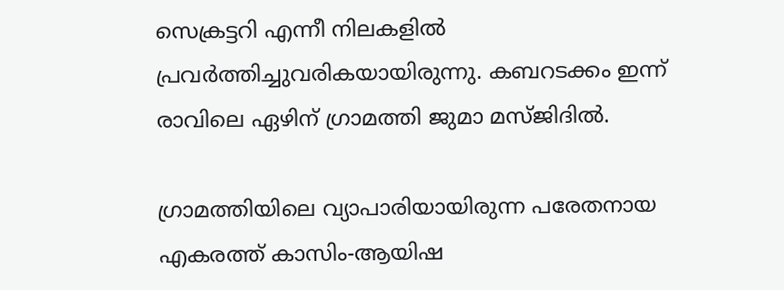സെക്രട്ടറി എന്നീ നിലകളിൽ പ്രവർത്തിച്ചുവരികയായിരുന്നു. കബറടക്കം ഇന്ന് രാവിലെ ഏഴിന് ഗ്രാമത്തി ജുമാ മസ്ജിദിൽ.

ഗ്രാമത്തിയിലെ വ്യാപാരിയായിരുന്ന പരേതനായ എകരത്ത് കാസിം-ആയിഷ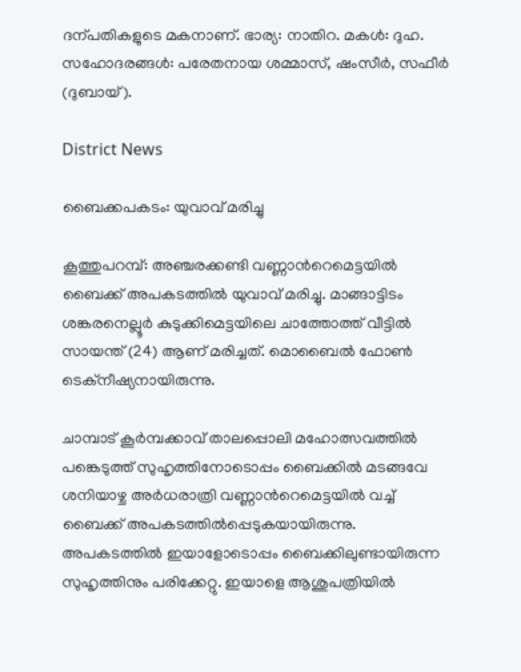ദന്പതികളുടെ മകനാണ്. ഭാര്യ: നാതിറ. മകൾ: ദുഹ. സഹോദരങ്ങൾ: പരേതനായ ശമ്മാസ്, ഷംസീർ, സഫീർ (ദുബായ്).

District News

ബൈക്കപകടം: യുവാവ് മരിച്ചു

കൂത്തുപറമ്പ്: അഞ്ചരക്കണ്ടി വണ്ണാന്‍റെമെട്ടയിൽ ബൈക്ക് അപകടത്തിൽ യുവാവ് മരിച്ചു. മാങ്ങാട്ടിടം ശങ്കരനെല്ലൂർ കുടുക്കിമെട്ടയിലെ ചാത്തോത്ത് വീട്ടിൽ സായന്ത് (24) ആണ് മരിച്ചത്. മൊബൈൽ ഫോൺ ടെക്നീഷ്യനായിരുന്നു.

ചാമ്പാട് കൂർമ്പക്കാവ് താലപ്പൊലി മഹോത്സവത്തിൽ പങ്കെടുത്ത് സുഹൃത്തിനോടൊപ്പം ബൈക്കിൽ മടങ്ങവേ ശനിയാഴ്ച അർധരാത്രി വണ്ണാന്‍റെമെട്ടയിൽ വച്ച് ബൈക്ക് അപകടത്തിൽപ്പെടുകയായിരുന്നു. അപകടത്തിൽ ഇയാളോടൊപ്പം ബൈക്കിലുണ്ടായിരുന്ന സുഹൃത്തിനും പരിക്കേറ്റു. ഇയാളെ ആശുപത്രിയിൽ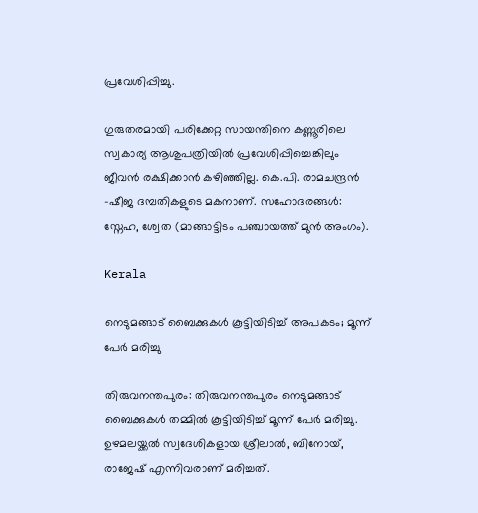പ്രവേശിപ്പിച്ചു.

ഗുരുതരമായി പരിക്കേറ്റ സായന്തിനെ കണ്ണൂരിലെ സ്വകാര്യ ആശുപത്രിയിൽ പ്രവേശിപ്പിച്ചെങ്കിലും ജീവൻ രക്ഷിക്കാൻ കഴിഞ്ഞില്ല. കെ.പി. രാമചന്ദ്രൻ -ഷീജ ദമ്പതികളുടെ മകനാണ്. സഹോദരങ്ങൾ: സ്നേഹ, ശ്വേത (മാങ്ങാട്ടിടം പഞ്ചായത്ത് മുൻ അംഗം).

Kerala

നെടുമങ്ങാട് ബൈക്കുകൾ കൂട്ടിയിടിച്ച് അപകടം; മൂന്ന് പേർ മരിച്ചു

തിരുവനന്തപുരം: തിരുവനന്തപുരം നെടുമങ്ങാട് ബൈക്കുകൾ തമ്മിൽ കൂട്ടിയിടിച്ച് മൂന്ന് പേർ മരിച്ചു. ഉഴമലയ്ക്കൽ സ്വദേശികളായ ശ്രീലാൽ, ബിനോയ്, രാജേഷ് എന്നിവരാണ് മരിച്ചത്.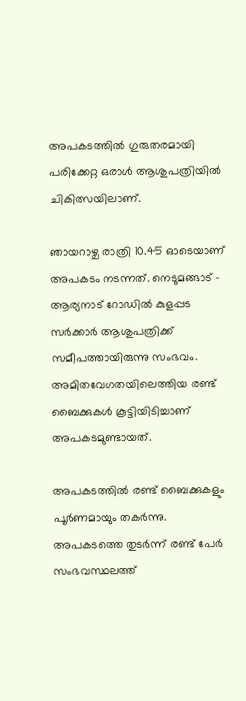അപകടത്തിൽ ഗുരുതരമായി പരിക്കേറ്റ ഒരാൾ ആശുപത്രിയിൽ ചികിത്സയിലാണ്.

ഞായറാഴ്ച രാത്രി 10.45 ഓടെയാണ് അപകടം നടന്നത്. നെടുമങ്ങാട് - ആര്യനാട് റോഡിൽ കുളപ്പട സർക്കാർ ആശുപത്രിക്ക് സമീപത്തായിരുന്നു സംഭവം. അമിതവേഗതയിലെത്തിയ രണ്ട് ബൈക്കുകൾ കൂട്ടിയിടിച്ചാണ് അപകടമുണ്ടായത്.

അപകടത്തിൽ‌ രണ്ട് ബൈക്കുകളും പൂർണമായും തകർന്നു. അപകടത്തെ തുടർന്ന് രണ്ട് പേർ സംഭവസ്ഥലത്ത്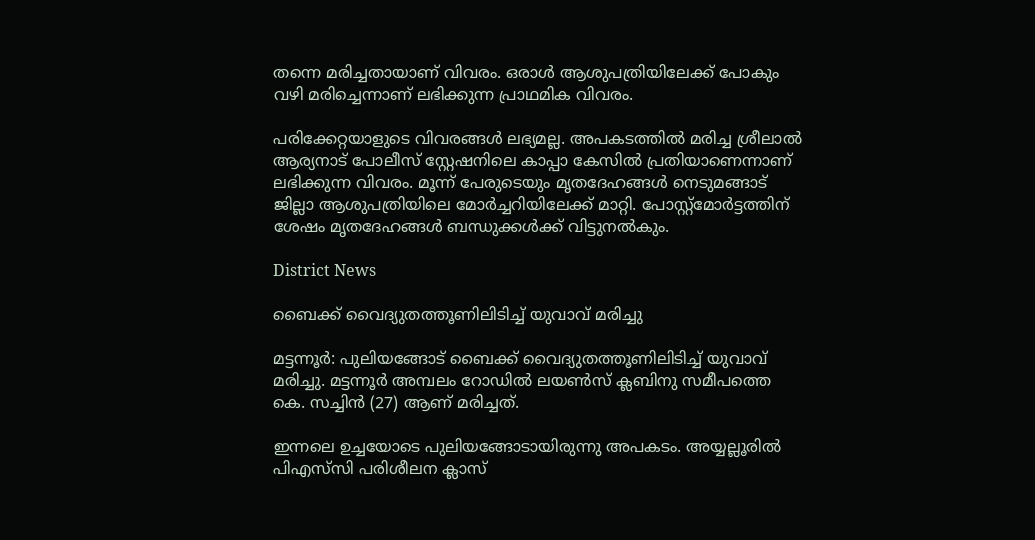തന്നെ മരിച്ചതായാണ് വിവരം. ഒരാൾ ആശുപത്രിയിലേക്ക് പോകും വഴി മരിച്ചെന്നാണ് ലഭിക്കുന്ന പ്രാഥമിക വിവരം.

പരിക്കേറ്റയാളുടെ വിവരങ്ങൾ ലഭ്യമല്ല. അപകടത്തിൽ മരിച്ച ശ്രീലാൽ ആര്യനാട് പോലീസ് സ്റ്റേഷനിലെ കാപ്പാ കേസിൽ പ്രതിയാണെന്നാണ് ലഭിക്കുന്ന വിവരം. മൂന്ന് പേരുടെയും മൃതദേഹങ്ങൾ നെടുമങ്ങാട് ജില്ലാ ആശുപത്രിയിലെ മോർച്ചറിയിലേക്ക് മാറ്റി. പോസ്റ്റ്മോർട്ടത്തിന് ശേഷം മൃതദേഹങ്ങൾ ബന്ധുക്കൾക്ക് വിട്ടുനൽകും.

District News

ബൈക്ക് വൈദ്യുതത്തൂണിലിടിച്ച് യുവാവ് മരിച്ചു

മട്ടന്നൂർ: പുലിയങ്ങോട് ബൈക്ക് വൈദ്യുതത്തൂണിലിടിച്ച് യുവാവ് മരിച്ചു. മട്ടന്നൂർ അമ്പലം റോഡിൽ ലയൺസ് ക്ലബിനു സമീപത്തെ കെ. സച്ചിൻ (27) ആണ് മരിച്ചത്.

ഇന്നലെ ഉച്ചയോടെ പുലിയങ്ങോടായിരുന്നു അപകടം. അയ്യല്ലൂരിൽ പിഎസ്‌സി പരിശീലന ക്ലാസ്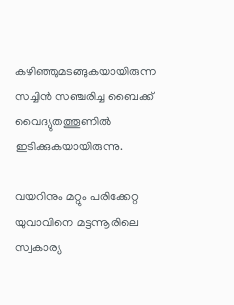കഴിഞ്ഞുമടങ്ങുകയായിരുന്ന സച്ചിൻ സഞ്ചരിച്ച ബൈക്ക് വൈദ്യുതത്തൂണിൽ ഇടിക്കുകയായിരുന്നു.

വയറിനും മറ്റും പരിക്കേറ്റ യുവാവിനെ മട്ടന്നൂരിലെ സ്വകാര്യ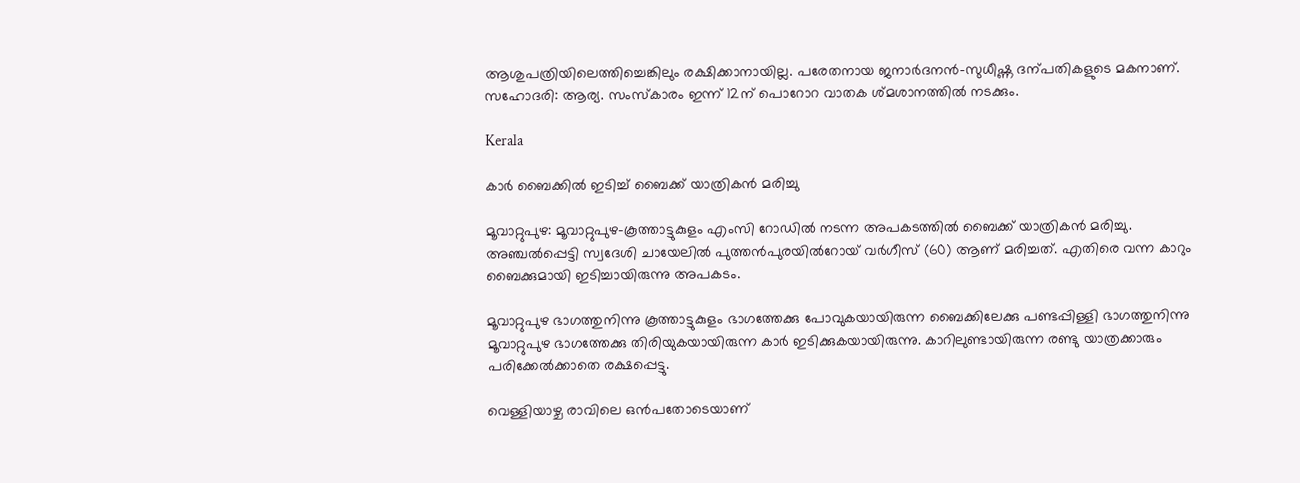ആശുപത്രിയിലെത്തിച്ചെങ്കിലും രക്ഷിക്കാനായില്ല. പരേതനായ ജനാർദനൻ-സുധീഷ്ണ ദന്പതികളുടെ മകനാണ്. സഹോദരി: ആര്യ. സംസ്കാരം ഇന്ന് 12ന് പൊറോറ വാതക ശ്മശാനത്തിൽ നടക്കും.

Kerala

കാര്‍ ബൈക്കില്‍ ഇടിച്ച് ബൈക്ക് യാത്രികൻ മരിച്ചു

മൂവാറ്റുപുഴ: മൂവാറ്റുപുഴ-കൂത്താട്ടുകുളം എംസി റോഡില്‍ നടന്ന അപകടത്തില്‍ ബൈക്ക് യാത്രികൻ മരിച്ചു. അഞ്ചല്‍പ്പെട്ടി സ്വദേശി ചായേലില്‍ പുത്തന്‍പുരയില്‍റോയ് വര്‍ഗീസ് (60) ആണ് മരിച്ചത്. എതിരെ വന്ന കാറും ബൈക്കുമായി ഇടിച്ചായിരുന്നു അപകടം.

മൂവാറ്റുപുഴ ഭാഗത്തുനിന്നു കൂത്താട്ടുകുളം ഭാഗത്തേക്കു പോവുകയായിരുന്ന ബൈക്കിലേക്കു പണ്ടപ്പിള്ളി ഭാഗത്തുനിന്നു മൂവാറ്റുപുഴ ഭാഗത്തേക്കു തിരിയുകയായിരുന്ന കാര്‍ ഇടിക്കുകയായിരുന്നു. കാറിലുണ്ടായിരുന്ന രണ്ടു യാത്രക്കാരും പരിക്കേല്‍ക്കാതെ രക്ഷപ്പെട്ടു.

വെള്ളിയാഴ്ച രാവിലെ ഒൻപതോടെയാണ്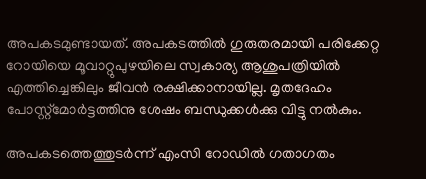അപകടമുണ്ടായത്. അപകടത്തില്‍ ഗുരുതരമായി പരിക്കേറ്റ റോയിയെ മൂവാറ്റുപുഴയിലെ സ്വകാര്യ ആശുപത്രിയില്‍ എത്തിച്ചെങ്കിലും ജീവന്‍ രക്ഷിക്കാനായില്ല. മൃതദേഹം പോസ്റ്റ്മോര്‍ട്ടത്തിനു ശേഷം ബന്ധുക്കള്‍ക്കു വിട്ടു നല്‍കും.

അപകടത്തെത്തുടര്‍ന്ന് എംസി റോഡില്‍ ഗതാഗതം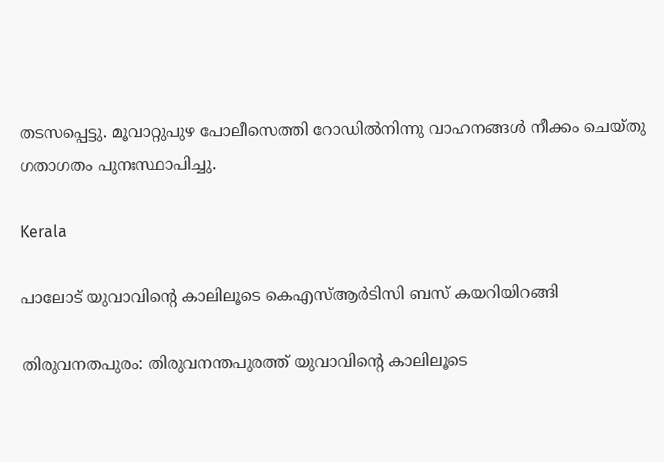തടസപ്പെട്ടു. മൂവാറ്റുപുഴ പോലീസെത്തി റോഡില്‍നിന്നു വാഹനങ്ങള്‍ നീക്കം ചെയ്തു ഗതാഗതം പുനഃസ്ഥാപിച്ചു.

Kerala

പാലോട് യുവാവിന്‍റെ കാലിലൂടെ കെഎസ്ആർടിസി ബസ് കയറിയിറങ്ങി

തിരുവനതപുരം: തിരുവനന്തപുരത്ത് യുവാവിന്‍റെ കാലിലൂടെ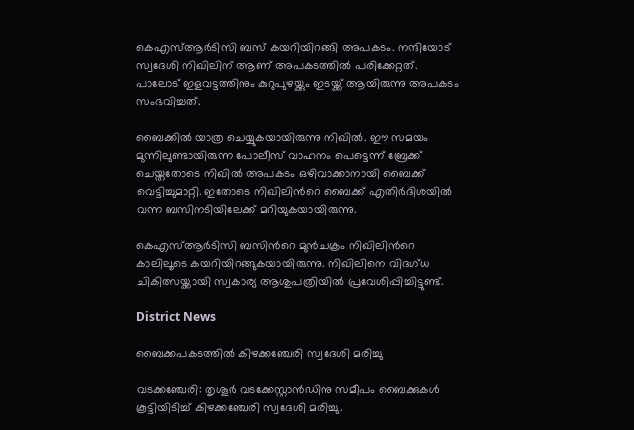കെഎസ്ആർടിസി ബസ് കയറിയിറങ്ങി അപകടം. നന്ദിയോട് സ്വദേശി നിഖിലിന് ആണ് അപകടത്തിൽ പരിക്കേറ്റത്. പാലോട് ഇളവട്ടത്തിനും കുറുപുഴയ്ക്കും ഇടയ്ക്ക് ആയിരുന്നു അപകടം സംഭവിച്ചത്.

ബൈക്കിൽ യാത്ര ചെയ്യുകയായിരുന്നു നിഖിൽ. ഈ സമയം മുന്നിലുണ്ടായിരുന്ന പോലീസ് വാഹനം പെട്ടെന്ന് ബ്രേക്ക് ചെയ്തതോടെ നിഖിൽ അപകടം ഒഴിവാക്കാനായി ബൈക്ക് വെട്ടിച്ചുമാറ്റി. ഇതോടെ നിഖിലിന്‍റെ ബൈക്ക് എതിർദിശയിൽ വന്ന ബസിനടിയിലേക്ക് മറിയുകയായിരുന്നു.

കെഎസ്ആർടിസി ബസിന്‍റെ മുൻചക്രം നിഖിലിന്‍റെ കാലിലൂടെ കയറിയിറങ്ങുകയായിരുന്നു. നിഖിലിനെ വിദഗ്ധ ചികിത്സയ്ക്കായി സ്വകാര്യ ആശുപത്രിയിൽ പ്രവേശിപ്പിച്ചിട്ടുണ്ട്.

District News

ബൈക്കപകടത്തിൽ കിഴക്കഞ്ചേരി സ്വദേശി മരിച്ചു

വടക്കഞ്ചേരി: തൃശൂർ വടക്കേസ്റ്റാൻഡിനു സമീപം ബൈക്കുകൾ കൂട്ടിയിടിച്ച് കിഴക്കഞ്ചേരി സ്വദേശി മരിച്ചു.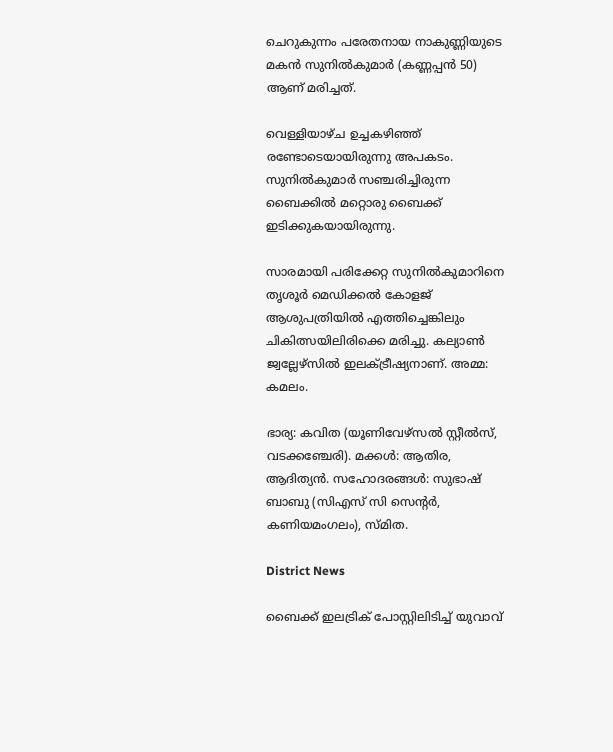ചെറുകുന്നം പരേതനായ നാകുണ്ണിയുടെ മകൻ സുനിൽകുമാർ (കണ്ണപ്പൻ 50) ആണ് മരിച്ചത്.

വെള്ളിയാഴ്ച ഉച്ചകഴിഞ്ഞ് രണ്ടോടെയായിരുന്നു അപകടം. സുനിൽകുമാർ സഞ്ചരിച്ചിരുന്ന ബൈക്കിൽ മറ്റൊരു ബൈക്ക് ഇടിക്കുകയായിരുന്നു.

സാരമായി പരിക്കേറ്റ സുനിൽകുമാറിനെ തൃശൂർ മെഡിക്കൽ കോളജ് ആശുപത്രിയിൽ എത്തിച്ചെങ്കിലും ചികിത്സയിലിരിക്കെ മരിച്ചു. കല്യാൺ ജ്വല്ലേഴ്സിൽ ഇലക്ട്രീഷ്യനാണ്. അമ്മ: കമലം.

ഭാര്യ: കവിത (യൂണിവേഴ്സൽ സ്റ്റീൽസ്, വടക്കഞ്ചേരി). മക്കൾ: ആതിര, ആദിത്യൻ. സഹോദരങ്ങൾ: സുഭാഷ് ബാബു (സിഎസ് സി സെന്‍റർ, കണിയമംഗലം), സ്മിത.

District News

ബൈക്ക് ഇലട്രിക് പോസ്റ്റിലിടിച്ച് യുവാവ്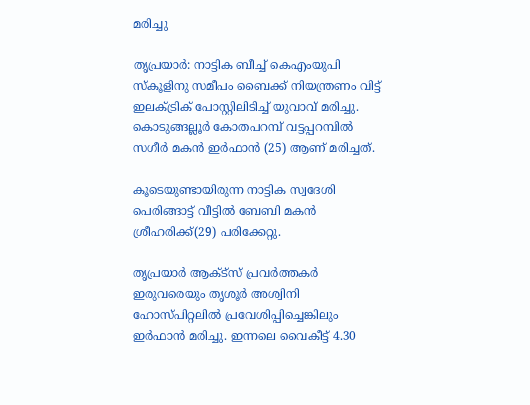മരിച്ചു

തൃപ്രയാർ: നാട്ടിക ബീച്ച് കെഎംയുപി സ്കൂളിനു സമീപം ബൈക്ക് നിയന്ത്രണം വിട്ട് ഇലക്ട്രിക് പോസ്റ്റിലിടിച്ച് യുവാവ് മരിച്ചു. കൊടുങ്ങല്ലൂർ കോതപറമ്പ് വട്ടപ്പറമ്പിൽ സഗീർ മകൻ ഇർഫാൻ (25) ആണ് മരിച്ചത്.

കൂടെയുണ്ടായിരുന്ന നാട്ടിക സ്വദേശി പെരിങ്ങാട്ട് വീട്ടിൽ ബേബി മകൻ ശ്രീഹരിക്ക്(29) പരിക്കേറ്റു.

തൃപ്രയാർ ആക്ട്സ് പ്രവർത്തകർ ഇരുവരെയും തൃശൂർ അശ്വിനി ഹോസ്പിറ്റലിൽ പ്രവേശിപ്പിച്ചെങ്കിലും ഇർഫാൻ മരിച്ചു. ഇന്നലെ വൈകീട്ട് 4.30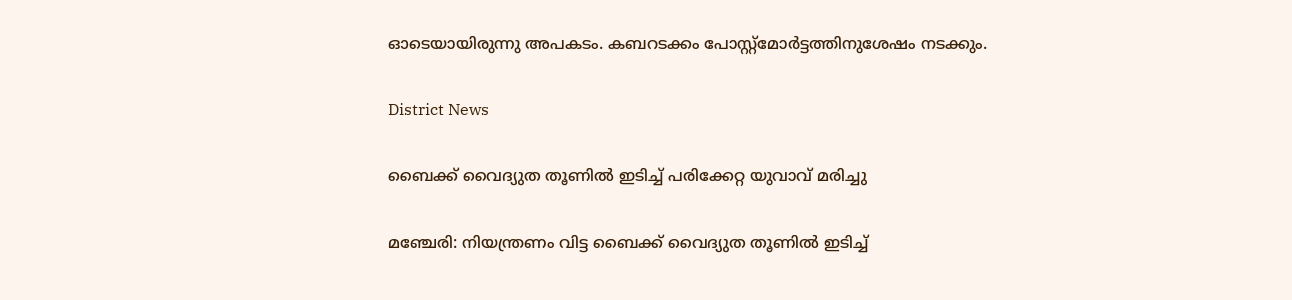ഓടെയായിരുന്നു അപകടം. കബറടക്കം പോസ്റ്റ്മോർട്ടത്തിനുശേഷം നടക്കും.

District News

ബൈക്ക് വൈദ്യുത തൂണിൽ ഇടിച്ച് പരിക്കേറ്റ യുവാവ് മരിച്ചു

മഞ്ചേരി: നിയന്ത്രണം വിട്ട ബൈക്ക് വൈദ്യുത തൂണിൽ ഇടിച്ച്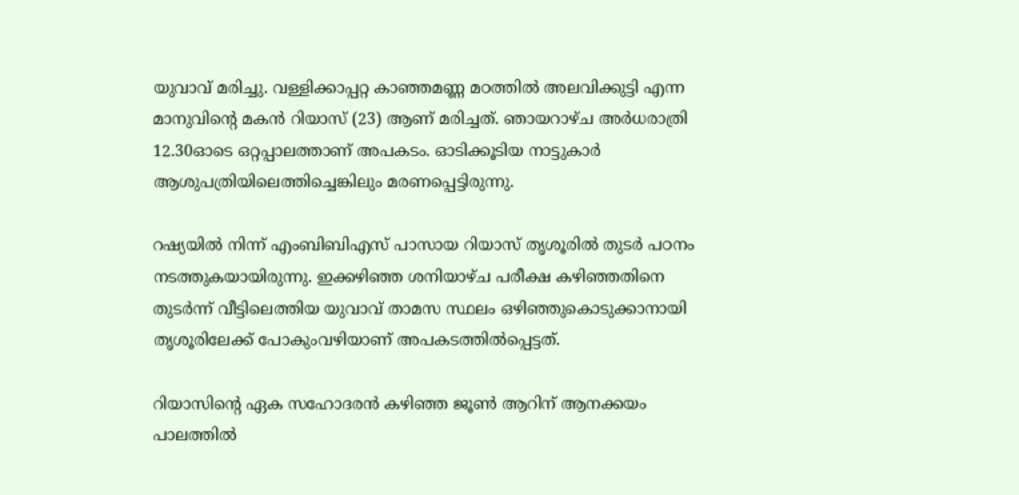യുവാവ് മരിച്ചു. വള്ളിക്കാപ്പറ്റ കാഞ്ഞമണ്ണ മഠത്തിൽ അലവിക്കുട്ടി എന്ന മാനുവിന്‍റെ മകൻ റിയാസ് (23) ആണ് മരിച്ചത്. ഞായറാഴ്ച അർധരാത്രി 12.30ഓടെ ഒറ്റപ്പാലത്താണ് അപകടം. ഓടിക്കൂടിയ നാട്ടുകാർ ആശുപത്രിയിലെത്തിച്ചെങ്കിലും മരണപ്പെട്ടിരുന്നു.

റഷ്യയിൽ നിന്ന് എംബിബിഎസ് പാസായ റിയാസ് തൃശൂരിൽ തുടർ പഠനം നടത്തുകയായിരുന്നു. ഇക്കഴിഞ്ഞ ശനിയാഴ്ച പരീക്ഷ കഴിഞ്ഞതിനെ തുടർന്ന് വീട്ടിലെത്തിയ യുവാവ് താമസ സ്ഥലം ഒഴിഞ്ഞുകൊടുക്കാനായി തൃശൂരിലേക്ക് പോകുംവഴിയാണ് അപകടത്തിൽപ്പെട്ടത്.

റിയാസിന്‍റെ ഏക സഹോദരൻ കഴിഞ്ഞ ജൂണ്‍ ആറിന് ആനക്കയം പാലത്തിൽ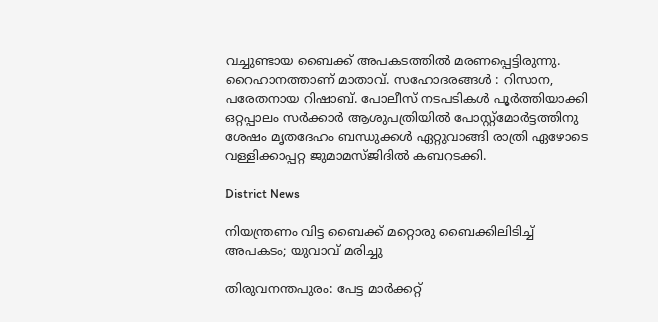വച്ചുണ്ടായ ബൈക്ക് അപകടത്തിൽ മരണപ്പെട്ടിരുന്നു. റൈഹാനത്താണ് മാതാവ്. സഹോദരങ്ങൾ : റിസാന, പരേതനായ റിഷാബ്. പോലീസ് നടപടികൾ പൂർത്തിയാക്കി ഒറ്റപ്പാലം സർക്കാർ ആശുപത്രിയിൽ പോസ്റ്റ്മോർട്ടത്തിനു ശേഷം മൃതദേഹം ബന്ധുക്കൾ ഏറ്റുവാങ്ങി രാത്രി ഏഴോടെ വള്ളിക്കാപ്പറ്റ ജുമാമസ്ജിദിൽ കബറടക്കി.

District News

നിയന്ത്രണം വിട്ട ബൈക്ക് മറ്റൊരു ബൈക്കിലിടിച്ച് അപകടം; യുവാവ് മരിച്ചു

തിരുവനന്തപുരം: പേട്ട മാര്‍ക്കറ്റ്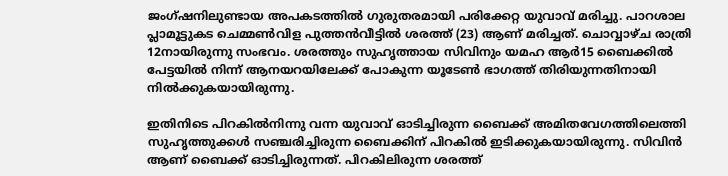ജംഗ്ഷനിലുണ്ടായ അപകടത്തില്‍ ഗുരുതരമായി പരിക്കേറ്റ യുവാവ് മരിച്ചു. പാറശാല പ്ലാമൂട്ടുകട ചെമ്മണ്‍വിള പുത്തന്‍വീട്ടില്‍ ശരത്ത് (23) ആണ് മരിച്ചത്. ചൊവ്വാഴ്ച രാത്രി 12ന‌ായിരുന്നു സംഭവം. ശരത്തും സുഹൃത്തായ സിവിനും യമഹ ആര്‍15 ബൈക്കില്‍ പേട്ടയില്‍ നിന്ന് ആനയറയിലേക്ക് പോകുന്ന യൂടേണ്‍ ഭാഗത്ത് തിരിയുന്നതിനായി നില്‍ക്കുകയായിരുന്നു.

ഇതിനിടെ പിറകില്‍നിന്നു വന്ന യുവാവ് ഓടിച്ചിരുന്ന ബൈക്ക് അമിതവേഗത്തിലെത്തി സുഹൃത്തുക്കള്‍ സഞ്ചരിച്ചിരുന്ന ബൈക്കിന് പിറകില്‍ ഇടിക്കുകയായിരുന്നു. സിവിന്‍ ആണ് ബൈക്ക് ഓടിച്ചിരുന്നത്. പിറകിലിരുന്ന ശരത്ത്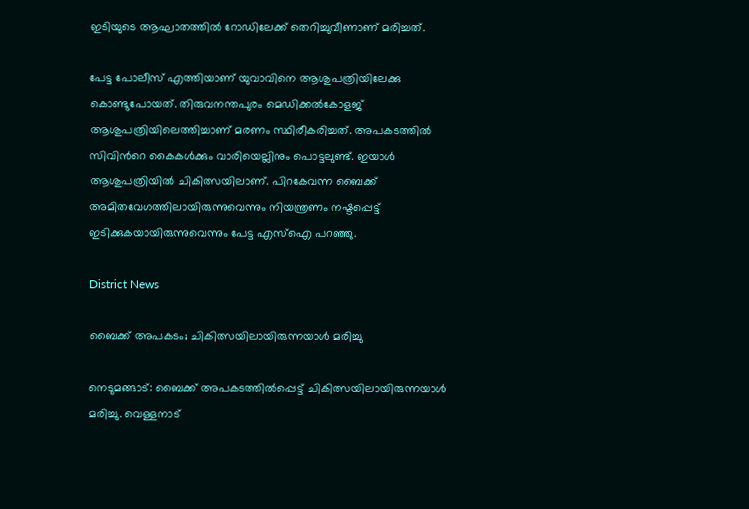ഇടിയുടെ ആഘാതത്തില്‍ റോഡിലേക്ക് തെറിച്ചുവീണാണ് മരിച്ചത്.

പേട്ട പോലീസ് എത്തിയാണ് യുവാവിനെ ആശുപത്രിയിലേക്കു കൊണ്ടുപോയത്. തിരുവനന്തപുരം മെഡിക്കല്‍കോളജ് ആശുപത്രിയിലെത്തിച്ചാണ് മരണം സ്ഥിരീകരിച്ചത്. അപകടത്തില്‍ സിവിന്‍റെ കൈകള്‍ക്കും വാരിയെല്ലിനും പൊട്ടലുണ്ട്. ഇയാൾ ആശുപത്രിയില്‍ ചികിത്സയിലാണ്. പിറകേവന്ന ബൈക്ക് അമിതവേഗത്തിലായിരുന്നുവെന്നും നിയന്ത്രണം നഷ്ടപ്പെട്ട് ഇടിക്കുകയായിരുന്നുവെന്നും പേട്ട എസ്ഐ പറഞ്ഞു.

District News

ബൈക്ക് അപകടം; ചികിത്സയിലായിരുന്നയാൾ മരിച്ചു

നെടുമങ്ങാട്: ബൈക്ക് അപകടത്തിൽപ്പെട്ട് ചികിത്സയിലായിരുന്നയാൾ മരിച്ചു. വെള്ളനാട്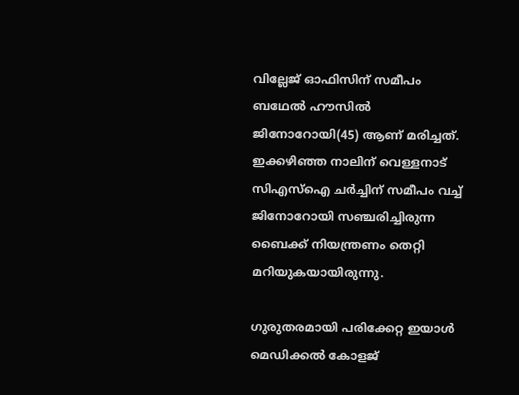വില്ലേജ് ഓഫിസിന് സമീപം ബഥേൽ ഹൗസിൽ ജിനോറോയി(45) ആണ് മരിച്ചത്. ഇക്കഴിഞ്ഞ നാലിന് വെള്ളനാട് സിഎസ്ഐ ചർച്ചിന് സമീപം വച്ച് ജിനോറോയി സഞ്ചരിച്ചിരുന്ന ബൈക്ക് നിയന്ത്രണം തെറ്റി മറിയുകയായിരുന്നു.

ഗുരുതരമായി പരിക്കേറ്റ ഇയാൾ മെഡിക്കൽ കോളജ്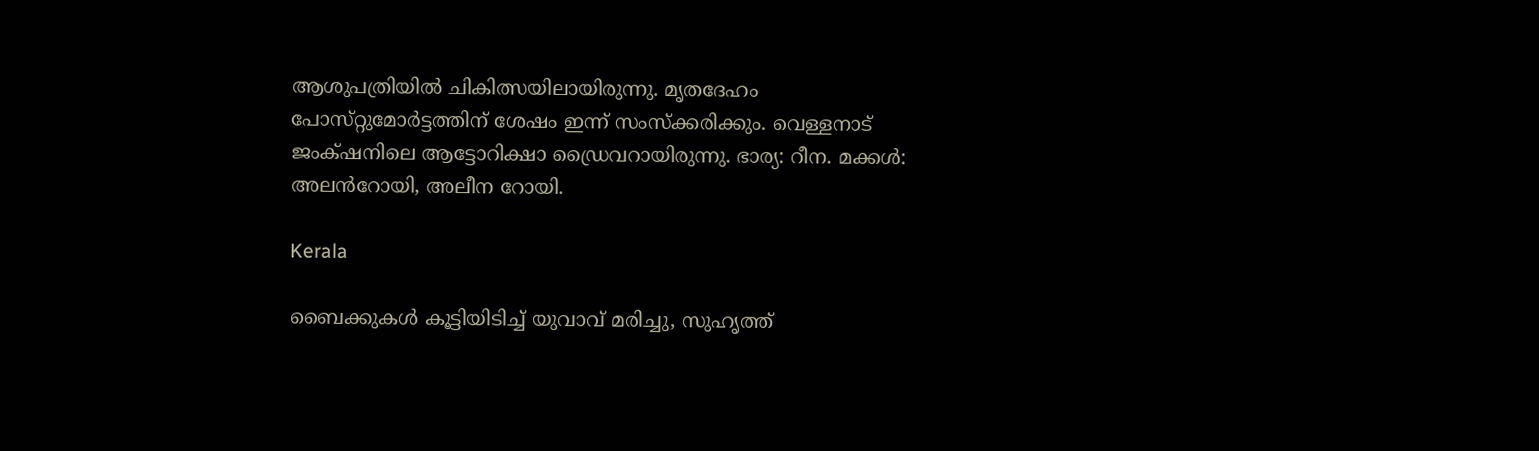ആശുപത്രിയിൽ ചികിത്സയിലായിരുന്നു. മൃതദേഹം പോസ്‌റ്റുമോർട്ടത്തിന് ശേഷം ഇന്ന് സംസ്ക്കരിക്കും. വെള്ളനാട് ജംക്‌ഷനിലെ ആട്ടോറിക്ഷാ ഡ്രൈവറായിരുന്നു. ഭാര്യ: റീന. മക്കൾ: അലൻറോയി, അലീന റോയി.

Kerala

ബൈക്കുകൾ കൂട്ടിയിടിച്ച് യുവാവ് മരിച്ചു, സുഹൃത്ത്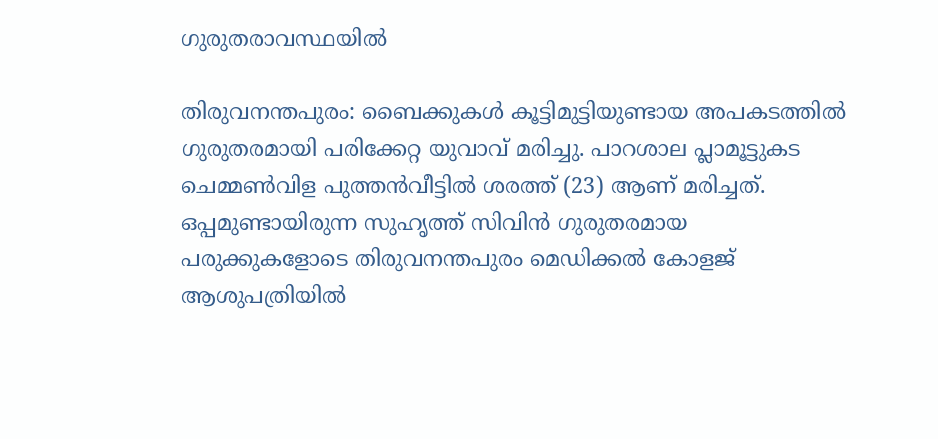ഗുരുതരാവസ്ഥയിൽ

തിരുവനന്തപുരം: ബൈക്കുകൾ കൂട്ടിമുട്ടിയുണ്ടായ അപകടത്തിൽ ഗുരുതരമായി പരിക്കേറ്റ യുവാവ് മരിച്ചു. പാറശാല പ്ലാമൂട്ടുകട ചെമ്മൺവിള പുത്തൻവീട്ടിൽ ശരത്ത് (23) ആണ് മരിച്ചത്. ഒപ്പമുണ്ടായിരുന്ന സുഹൃത്ത് സിവിൻ ഗുരുതരമായ പരുക്കുകളോടെ തിരുവനന്തപുരം മെഡിക്കൽ കോളജ് ആശുപത്രിയിൽ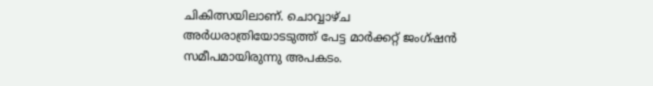ചികിത്സയിലാണ്. ചൊവ്വാഴ്ച അർധരാത്രിയോടടുത്ത് പേട്ട മാർക്കറ്റ് ജംഗ്ഷൻ സമീപമായിരുന്നു അപകടം.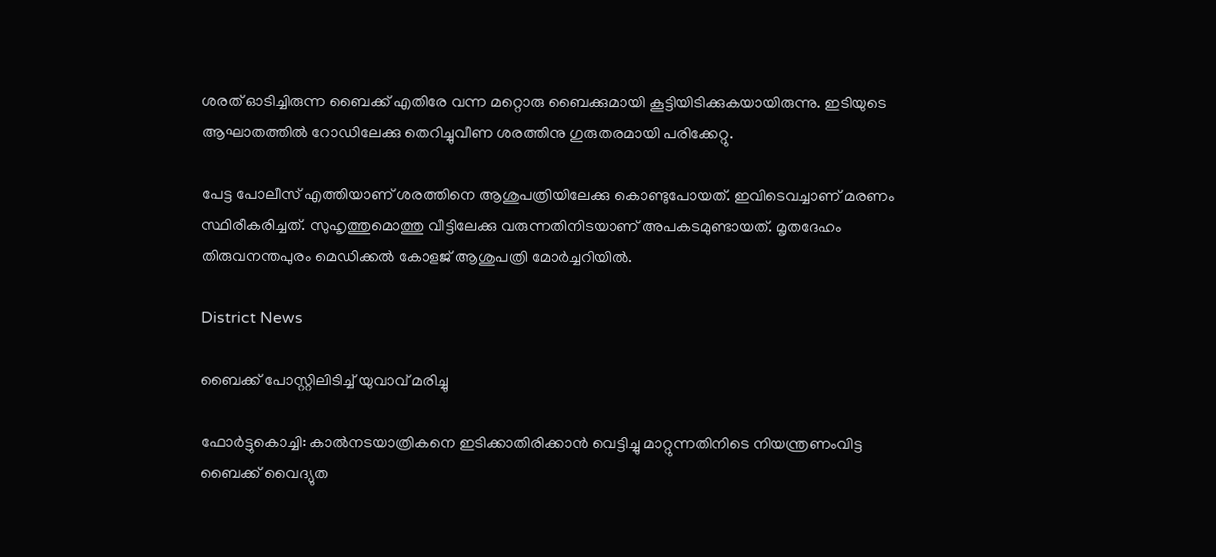ശരത് ഓടിച്ചിരുന്ന ബൈക്ക് എതിരേ വന്ന മറ്റൊരു ബൈക്കുമായി കൂട്ടിയിടിക്കുകയായിരുന്നു. ഇടിയുടെ ആഘാതത്തിൽ റോഡിലേക്കു തെറിച്ചുവീണ ശരത്തിനു ഗുരുതരമായി പരിക്കേറ്റു.

പേട്ട പോലീസ് എത്തിയാണ് ശരത്തിനെ ആശുപത്രിയിലേക്കു കൊണ്ടുപോയത്. ഇവിടെവച്ചാണ് മരണം സ്ഥിരീകരിച്ചത്. സുഹൃത്തുമൊത്തു വീട്ടിലേക്കു വരുന്നതിനിടയാണ് അപകടമുണ്ടായത്. മൃതദേഹം തിരുവനന്തപുരം മെഡിക്കൽ കോളജ് ആശുപത്രി മോർച്ചറിയിൽ.

District News

ബൈക്ക് പോസ്റ്റിലിടിച്ച് യുവാവ് മരിച്ചു

ഫോർട്ടുകൊച്ചി: കാൽനടയാത്രികനെ ഇടിക്കാതിരിക്കാൻ വെട്ടിച്ചു മാറ്റുന്നതിനിടെ നിയന്ത്രണംവിട്ട ബൈക്ക് വൈദ്യുത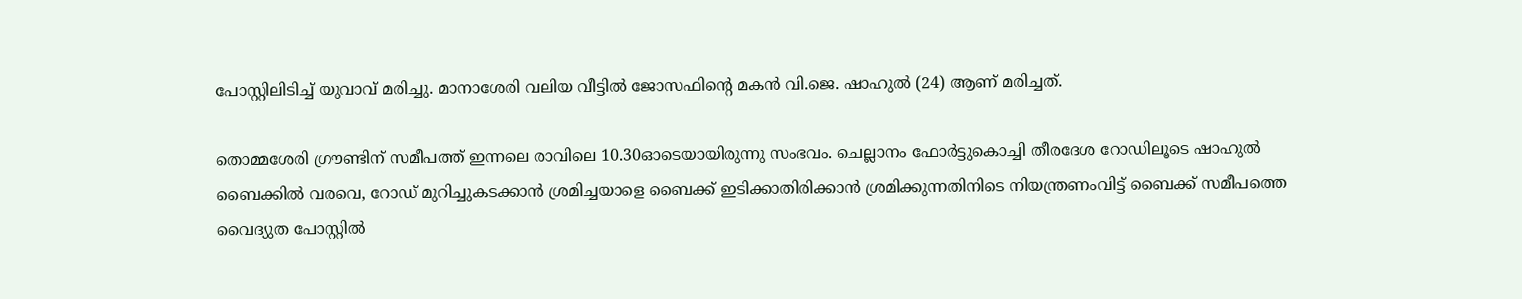പോസ്റ്റിലിടിച്ച് യുവാവ് മരിച്ചു. മാനാശേരി വലിയ വീട്ടില്‍ ജോസഫിന്‍റെ മകന്‍ വി.ജെ. ഷാഹുല്‍ (24) ആണ് മരിച്ചത്.

തൊമ്മശേരി ഗ്രൗണ്ടിന് സമീപത്ത് ഇന്നലെ രാവിലെ 10.30ഓടെയായിരുന്നു സംഭവം. ചെല്ലാനം ഫോര്‍ട്ടുകൊച്ചി തീരദേശ റോഡിലൂടെ ഷാഹുല്‍ ബൈക്കില്‍ വരവെ, റോഡ് മുറിച്ചുകടക്കാന്‍ ശ്രമിച്ചയാളെ ബൈക്ക് ഇടിക്കാതിരിക്കാൻ ശ്രമിക്കുന്നതിനിടെ നിയന്ത്രണംവിട്ട് ബൈക്ക് സമീപത്തെ വൈദ്യുത പോസ്റ്റില്‍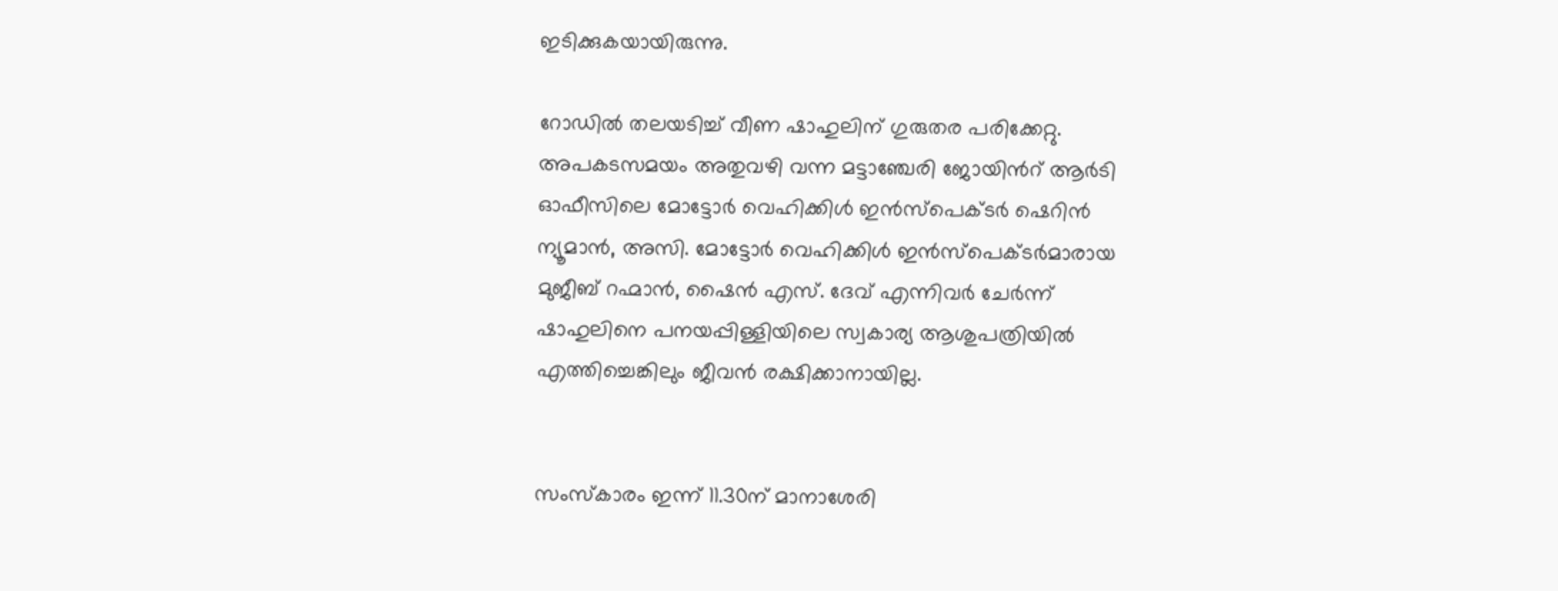ഇടിക്കുകയായിരുന്നു.

റോഡിൽ തലയടിച്ച് വീണ ഷാഹുലിന് ഗുരുതര പരിക്കേറ്റു. അപകടസമയം അതുവഴി വന്ന മട്ടാഞ്ചേരി ജോയിന്‍റ് ആര്‍ടി ഓഫീസിലെ മോട്ടോര്‍ വെഹിക്കിള്‍ ഇന്‍സ്പെക്ടര്‍ ഷെറിന്‍ ന്യൂമാന്‍, അസി. മോട്ടോര്‍ വെഹിക്കിള്‍ ഇന്‍സ്പെക്ടര്‍മാരായ മുജീബ് റഹ്മാന്‍, ഷൈന്‍ എസ്. ദേവ് എന്നിവര്‍ ചേർന്ന് ഷാഹുലിനെ പനയപ്പിള്ളിയിലെ സ്വകാര്യ ആശുപത്രിയില്‍ എത്തിച്ചെങ്കിലും ജീവൻ രക്ഷിക്കാനായില്ല.


സംസ്കാരം ഇന്ന് 11.30ന് മാനാശേരി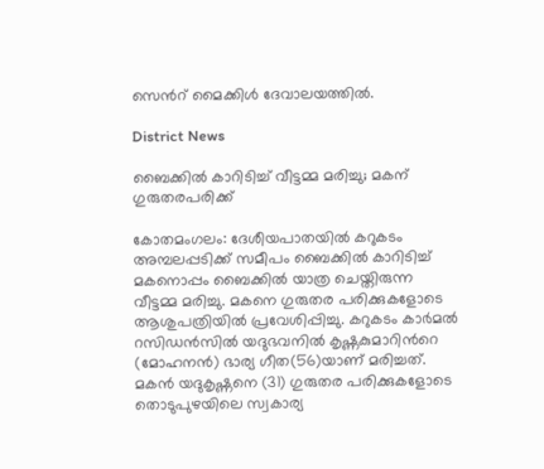സെന്‍റ് മൈക്കിള്‍ ദേവാലയത്തില്‍.

District News

ബൈക്കില്‍ കാറിടിച്ച് വീട്ടമ്മ മരിച്ചു; മകന് ഗുരുതരപരിക്ക്

കോതമംഗലം: ദേശീയപാതയില്‍ കറുകടം അമ്പലപ്പടിക്ക് സമീപം ബൈക്കില്‍ കാറിടിച്ച് മകനൊപ്പം ബൈക്കില്‍ യാത്ര ചെയ്തിരുന്ന വീട്ടമ്മ മരിച്ചു. മകനെ ഗുരുതര പരിക്കുകളോടെ ആശുപത്രിയില്‍ പ്രവേശിപ്പിച്ചു. കറുകടം കാര്‍മല്‍ റസിഡന്‍സില്‍ യദുഭവനില്‍ കൃഷ്ണകുമാറിന്‍റെ (മോഹനന്‍) ഭാര്യ ഗീത(56)യാണ് മരിച്ചത്. മകന്‍ യദുകൃഷ്ണനെ (31) ഗുരുതര പരിക്കുകളോടെ തൊടുപുഴയിലെ സ്വകാര്യ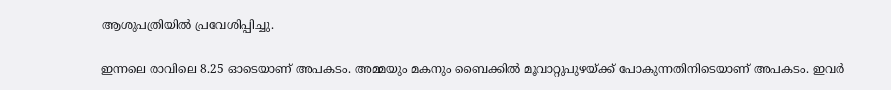ആശുപത്രിയില്‍ പ്രവേശിപ്പിച്ചു.

ഇന്നലെ രാവിലെ 8.25 ഓടെയാണ് അപകടം. അമ്മയും മകനും ബൈക്കില്‍ മൂവാറ്റുപുഴയ്ക്ക് പോകുന്നതിനിടെയാണ് അപകടം. ഇവര്‍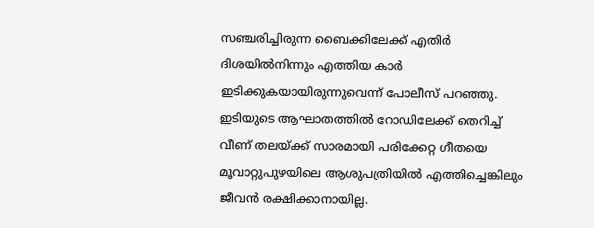സഞ്ചരിച്ചിരുന്ന ബൈക്കിലേക്ക് എതിര്‍ ദിശയില്‍നിന്നും എത്തിയ കാര്‍ ഇടിക്കുകയായിരുന്നുവെന്ന് പോലീസ് പറഞ്ഞു. ഇടിയുടെ ആഘാതത്തില്‍ റോഡിലേക്ക് തെറിച്ച് വീണ് തലയ്ക്ക് സാരമായി പരിക്കേറ്റ ഗീതയെ മൂവാറ്റുപുഴയിലെ ആശുപത്രിയില്‍ എത്തിച്ചെങ്കിലും ജീവന്‍ രക്ഷിക്കാനായില്ല.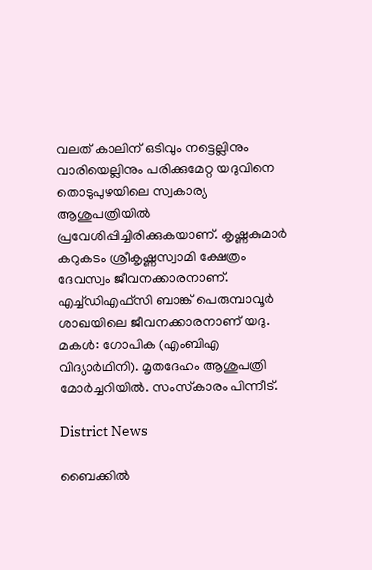വലത് കാലിന് ഒടിവും നട്ടെല്ലിനും വാരിയെല്ലിനും പരിക്കുമേറ്റ യദുവിനെ തൊടുപുഴയിലെ സ്വകാര്യ ആശുപത്രിയില്‍ പ്രവേശിപ്പിച്ചിരിക്കുകയാണ്. കൃഷ്ണകുമാര്‍ കറുകടം ശ്രീകൃഷ്ണസ്വാമി ക്ഷേത്രം ദേവസ്വം ജീവനക്കാരനാണ്. എച്ച്ഡിഎഫ്‌സി ബാങ്ക് പെരുമ്പാവൂര്‍ ശാഖയിലെ ജീവനക്കാരനാണ് യദു. മകള്‍: ഗോപിക (എംബിഎ വിദ്യാര്‍ഥിനി). മൃതദേഹം ആശുപത്രി മോര്‍ച്ചറിയില്‍. സംസ്‌കാരം പിന്നീട്.

District News

ബൈക്കിൽ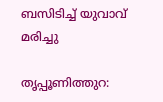ബസിടിച്ച് യുവാവ് മരിച്ചു

തൃപ്പൂണിത്തുറ: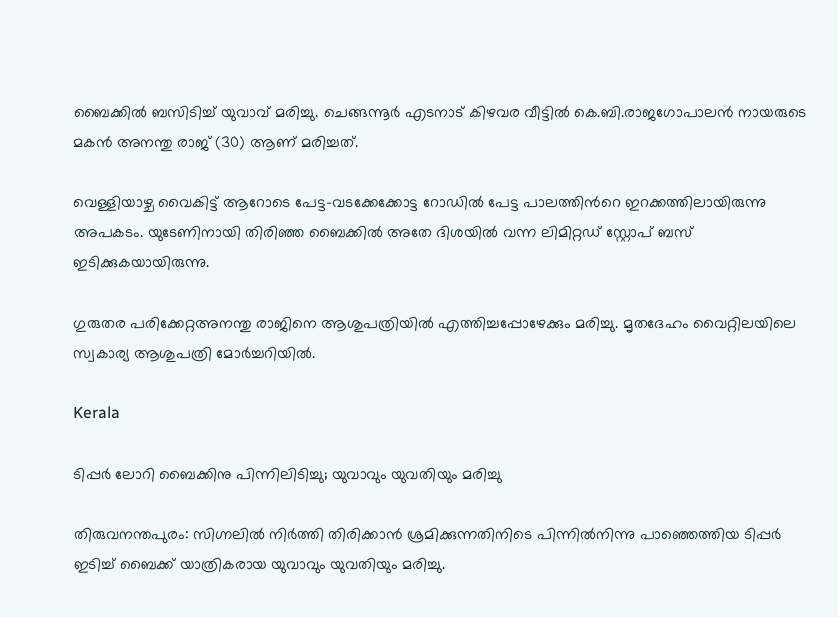ബൈക്കിൽ ബസിടിച്ച് യുവാവ് മരിച്ചു. ചെങ്ങന്നൂർ എടനാട് കിഴവര വീട്ടിൽ കെ.ബി.രാജഗോപാലൻ നായരുടെ മകൻ അനന്തു രാജ് (30) ആണ് മരിച്ചത്.

വെള്ളിയാഴ്ച വൈകിട്ട് ആറോടെ പേട്ട-വടക്കേക്കോട്ട റോഡിൽ പേട്ട പാലത്തിന്‍റെ ഇറക്കത്തിലായിരുന്നു അപകടം. യുടേണിനായി തിരിഞ്ഞ ബൈക്കിൽ അതേ ദിശയിൽ വന്ന ലിമിറ്റഡ് സ്റ്റോപ് ബസ് ഇടിക്കുകയായിരുന്നു.

ഗുരുതര പരിക്കേറ്റഅനന്തു രാജിനെ ആശുപത്രിയിൽ എത്തിച്ചപ്പോഴേക്കും മരിച്ചു. മൃതദേഹം വൈറ്റിലയിലെ സ്വകാര്യ ആശുപത്രി മോർച്ചറിയിൽ.

Kerala

ടിപ്പർ ലോറി ബൈക്കിനു പിന്നിലിടിച്ചു; യുവാവും യുവതിയും മരിച്ചു

തിരുവനന്തപുരം: സിഗ്നലിൽ നിർത്തി തിരിക്കാൻ ശ്രമിക്കുന്നതിനിടെ പിന്നിൽനിന്നു പാഞ്ഞെത്തിയ ടിപ്പർ ഇടിച്ച് ബൈക്ക് യാത്രികരായ യുവാവും യുവതിയും മരിച്ചു.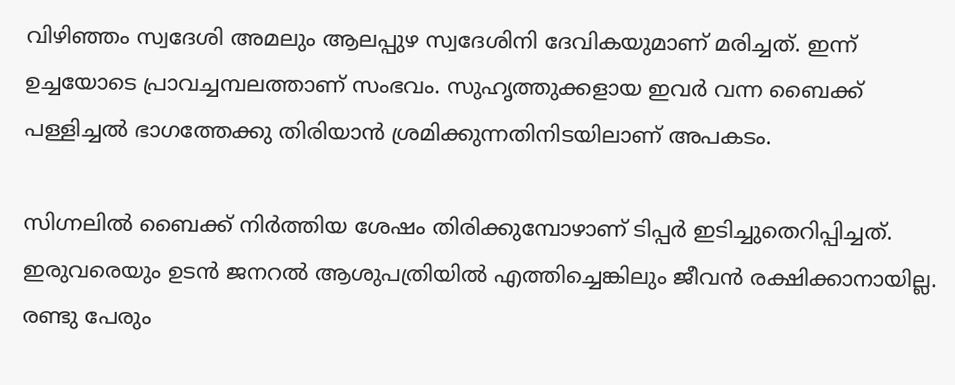വിഴിഞ്ഞം സ്വദേശി അമലും ആലപ്പുഴ സ്വദേശിനി ദേവികയുമാണ് മരിച്ചത്. ഇന്ന് ഉച്ചയോടെ പ്രാവച്ചമ്പലത്താണ് സംഭവം. സുഹൃത്തുക്കളായ ഇവർ വന്ന ബൈക്ക് പള്ളിച്ചൽ ഭാഗത്തേക്കു തിരിയാൻ ശ്രമിക്കുന്നതിനിടയിലാണ് അപകടം.

സിഗ്നലിൽ ബൈക്ക് നിർത്തിയ ശേഷം തിരിക്കുമ്പോഴാണ് ടിപ്പർ ഇടിച്ചുതെറിപ്പിച്ചത്. ഇരുവരെയും ഉടൻ ജനറൽ ആശുപത്രിയിൽ എത്തിച്ചെങ്കിലും ജീവൻ രക്ഷിക്കാനായില്ല. രണ്ടു പേരും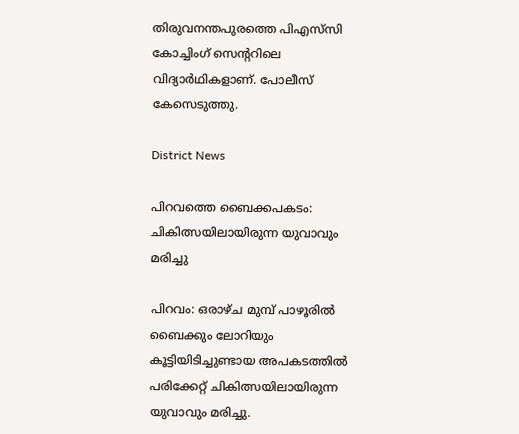തിരുവനന്തപുരത്തെ പിഎസ്‍സി കോച്ചിംഗ് സെന്‍ററിലെ വിദ്യാർഥികളാണ്. പോലീസ് കേസെടുത്തു.

District News

പിറവത്തെ ബൈക്കപകടം: ചികിത്സയിലായിരുന്ന യുവാവും മരിച്ചു

പിറവം: ഒരാഴ്ച മുമ്പ് പാഴൂരിൽ ബൈക്കും ലോറിയും കൂട്ടിയിടിച്ചുണ്ടായ അപകടത്തിൽ പരിക്കേറ്റ് ചികിത്സയിലായിരുന്ന യുവാവും മരിച്ചു.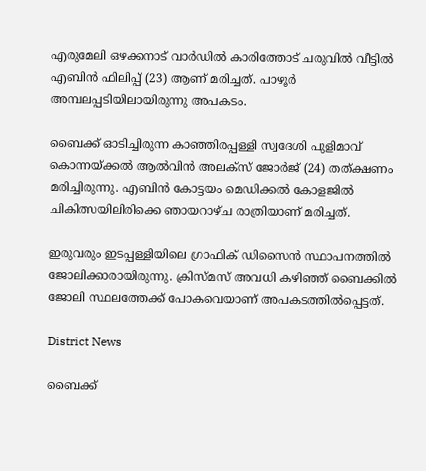എരുമേലി ഒഴക്കനാട് വാർഡിൽ കാരിത്തോട് ചരുവിൽ വീട്ടിൽ എബിൻ ഫിലിപ്പ് (23) ആണ് മരിച്ചത്. പാഴൂര്‍ അമ്പലപ്പടിയിലായിരുന്നു അപകടം.

ബൈക്ക് ഓടിച്ചിരുന്ന കാഞ്ഞിരപ്പള്ളി സ്വദേശി പുളിമാവ് കൊന്നയ്ക്കൽ ആല്‍വിന്‍ അലക്‌സ് ജോര്‍ജ് (24) തത്ക്ഷണം മരിച്ചിരുന്നു. എബിന്‍ കോട്ടയം മെഡിക്കല്‍ കോളജിൽ ചികിത്സയിലിരിക്കെ ഞായറാഴ്ച രാത്രിയാണ് മരിച്ചത്.

ഇരുവരും ഇടപ്പള്ളിയിലെ ഗ്രാഫിക് ഡിസൈൻ സ്ഥാപനത്തിൽ ജോലിക്കാരായിരുന്നു. ക്രിസ്മസ് അവധി കഴിഞ്ഞ് ബൈക്കില്‍ ജോലി സ്ഥലത്തേക്ക് പോകവെയാണ് അപകടത്തിൽപ്പെട്ടത്.

District News

ബൈക്ക്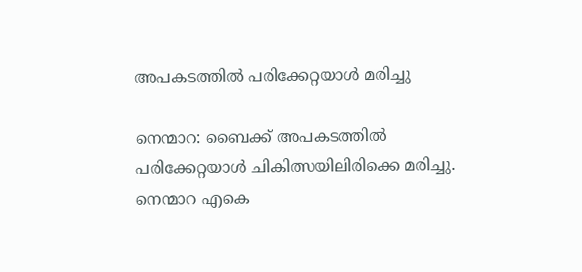അപകടത്തിൽ പരിക്കേറ്റയാൾ മരിച്ചു

നെന്മാറ: ബൈക്ക് അപകടത്തിൽ പരിക്കേറ്റയാൾ ചികിത്സയിലിരിക്കെ മരിച്ചു. നെന്മാറ എകെ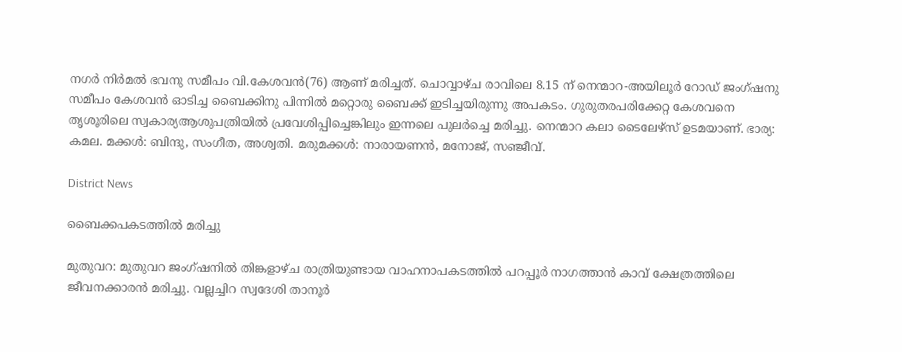നഗർ നിർമൽ ഭവനു സമീപം വി.കേശവൻ(76) ആണ് മരിച്ചത്. ചൊവ്വാഴ്‌ച രാവിലെ 8.15 ന് നെന്മാറ-അയിലൂർ റോഡ് ജംഗ്ഷനു സമീപം കേശവൻ ഓടിച്ച ബൈക്കിനു പിന്നിൽ മറ്റൊരു ബൈക്ക് ഇടിച്ചയിരുന്നു അപകടം. ഗുരുതരപരിക്കേറ്റ കേശവനെ തൃശൂരിലെ സ്വകാര്യആശുപത്രിയിൽ പ്രവേശിപ്പിച്ചെങ്കിലും ഇന്നലെ പുലർച്ചെ മരിച്ചു. നെന്മാറ കലാ ടൈലേഴ്‌സ് ഉടമയാണ്. ഭാര്യ: കമല. മക്കൾ: ബിന്ദു, സംഗീത, അശ്വതി. മരുമക്കൾ: നാരായണൻ, മനോജ്, സഞ്ജീവ്.

District News

ബൈക്കപകടത്തിൽ മരിച്ചു

മുതുവറ: മുതുവറ ജംഗ്ഷനിൽ തിങ്കളാഴ്ച രാത്രിയുണ്ടായ വാഹനാപകടത്തിൽ പറപ്പൂർ നാഗത്താൻ കാവ് ക്ഷേത്രത്തിലെ ജീവനക്കാരൻ മരിച്ചു. വല്ലച്ചിറ സ്വദേശി താനൂർ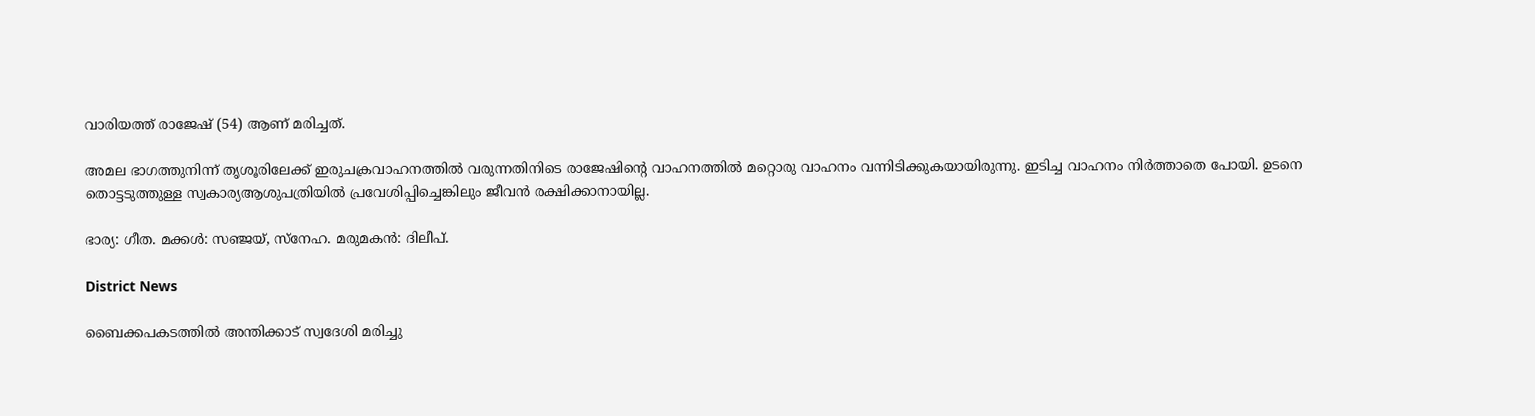വാരിയത്ത് രാജേഷ് (54) ആണ് മരിച്ചത്.

അമല ഭാഗത്തുനിന്ന് തൃശൂരിലേക്ക് ഇരുചക്രവാഹനത്തിൽ വരുന്നതിനിടെ രാജേഷിന്‍റെ വാഹനത്തിൽ മറ്റൊരു വാഹനം വന്നിടിക്കുകയായിരുന്നു. ഇടിച്ച വാഹനം നിർത്താതെ പോയി. ഉടനെ തൊട്ടടുത്തുള്ള സ്വകാര്യആശുപത്രിയിൽ പ്രവേശിപ്പിച്ചെങ്കിലും ജീവൻ രക്ഷിക്കാനായില്ല.

ഭാര്യ: ഗീത. മക്കൾ: സഞ്ജയ്, സ്നേഹ. മരുമകൻ: ദിലീപ്.

District News

ബൈക്കപകടത്തിൽ അന്തിക്കാട് സ്വദേശി മരിച്ചു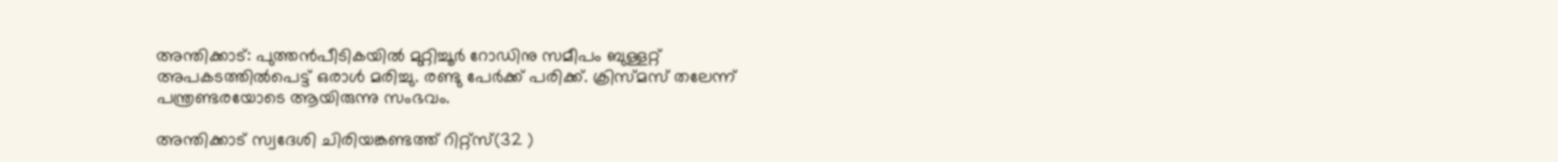അന്തിക്കാട്: പുത്തൻപീടികയിൽ മുറ്റിച്ചൂർ റോഡിനു സമീപം ബുള്ളറ്റ് അപകടത്തിൽപെട്ട് ഒരാൾ മരിച്ചു. രണ്ടു പേർക്ക് പരിക്ക്. ക്രിസ്മസ് തലേന്ന് പന്ത്രണ്ടരയോടെ ആയിരുന്നു സംഭവം.

അന്തിക്കാട് സ്വദേശി ചിരിയങ്കണ്ടത്ത് റിറ്റ്സ്(32 )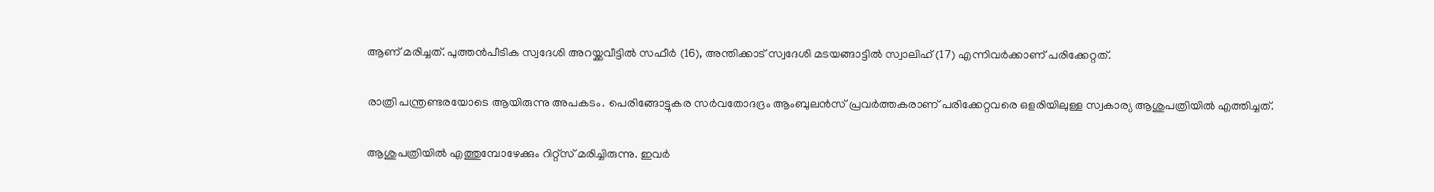ആണ് മരിച്ചത്. പുത്തൻപീടിക സ്വദേശി അറയ്ക്കവീട്ടിൽ സഫീർ (16), അന്തിക്കാട് സ്വദേശി മടയങ്ങാട്ടിൽ സ്വാലിഹ് (17) എന്നിവർക്കാണ് പരിക്കേറ്റത്.

രാത്രി പന്ത്രണ്ടരയോടെ ആയിരുന്നു അപകടം. പെരിങ്ങോട്ടുകര സർവതോദദ്രം ആംബുലൻസ് പ്രവർത്തകരാണ് പരിക്കേറ്റവരെ ഒളരിയിലുള്ള സ്വകാര്യ ആശുപത്രിയിൽ എത്തിച്ചത്.

ആശുപത്രിയിൽ എത്തുമ്പോഴേക്കും റിറ്റ്സ് മരിച്ചിരുന്നു. ഇവർ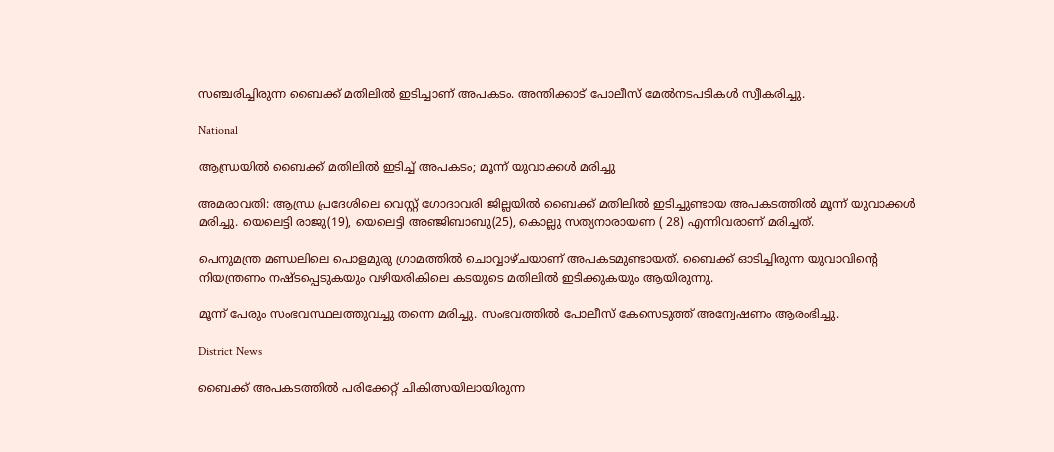സഞ്ചരിച്ചിരുന്ന ബൈക്ക് മതിലിൽ ഇടിച്ചാണ് അപകടം. അന്തിക്കാട് പോലീസ് മേൽനടപടികൾ സ്വീകരിച്ചു.

National

ആന്ധ്രയിൽ ബൈക്ക് മതിലിൽ ഇടിച്ച് അപകടം; മൂന്ന് യുവാക്കൾ മരിച്ചു

അമരാവതി: ആന്ധ്ര പ്രദേശിലെ വെസ്റ്റ് ഗോദാവരി ജില്ലയിൽ ബൈക്ക് മതിലിൽ ഇടിച്ചുണ്ടായ അപകടത്തിൽ മൂന്ന് യുവാക്കൾ മരിച്ചു. യെലെട്ടി രാജു(19), യെലെട്ടി അഞ്ജിബാബു(25), കൊല്ലു സത്യനാരായണ ( 28) എന്നിവരാണ് മരിച്ചത്.

പെനുമന്ത്ര മണ്ഡലിലെ പൊളമുരു ഗ്രാമത്തിൽ ചൊവ്വാഴ്ചയാണ് അപകടമുണ്ടായത്. ബൈക്ക് ഓടിച്ചിരുന്ന യുവാവിന്‍റെ നിയന്ത്രണം നഷ്ടപ്പെടുകയും വഴിയരികിലെ കടയുടെ മതിലിൽ ഇടിക്കുകയും ആയിരുന്നു.

മൂന്ന് പേരും സംഭവസ്ഥലത്തുവച്ചു തന്നെ മരിച്ചു. സംഭവത്തിൽ പോലീസ് കേസെടുത്ത് അന്വേഷണം ആരംഭിച്ചു.

District News

ബൈക്ക് അപകടത്തിൽ പരിക്കേറ്റ് ചികിത്സയിലായിരുന്ന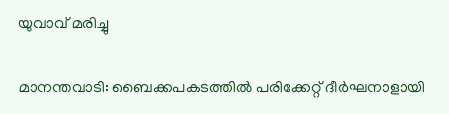യുവാവ് മരിച്ചു

മാനന്തവാടി: ബൈക്കപകടത്തിൽ പരിക്കേറ്റ് ദീർഘനാളായി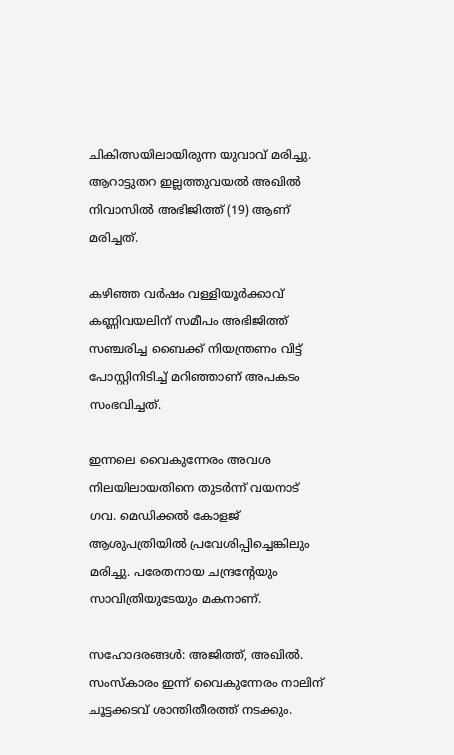ചികിത്സയിലായിരുന്ന യുവാവ് മരിച്ചു. ആറാട്ടുതറ ഇല്ലത്തുവയൽ അഖിൽ നിവാസിൽ അഭിജിത്ത് (19) ആണ് മരിച്ചത്.

കഴിഞ്ഞ വർഷം വള്ളിയൂർക്കാവ് കണ്ണിവയലിന് സമീപം അഭിജിത്ത് സഞ്ചരിച്ച ബൈക്ക് നിയന്ത്രണം വിട്ട് പോസ്റ്റിനിടിച്ച് മറിഞ്ഞാണ് അപകടം സംഭവിച്ചത്.

ഇന്നലെ വൈകുന്നേരം അവശ നിലയിലായതിനെ തുടർന്ന് വയനാട് ഗവ. മെഡിക്കൽ കോളജ് ആശുപത്രിയിൽ പ്രവേശിപ്പിച്ചെങ്കിലും മരിച്ചു. പരേതനായ ചന്ദ്രന്‍റേയും സാവിത്രിയുടേയും മകനാണ്.

സഹോദരങ്ങൾ: അജിത്ത്, അഖിൽ. സംസ്കാരം ഇന്ന് വൈകുന്നേരം നാലിന് ചൂട്ടക്കടവ് ശാന്തിതീരത്ത് നടക്കും.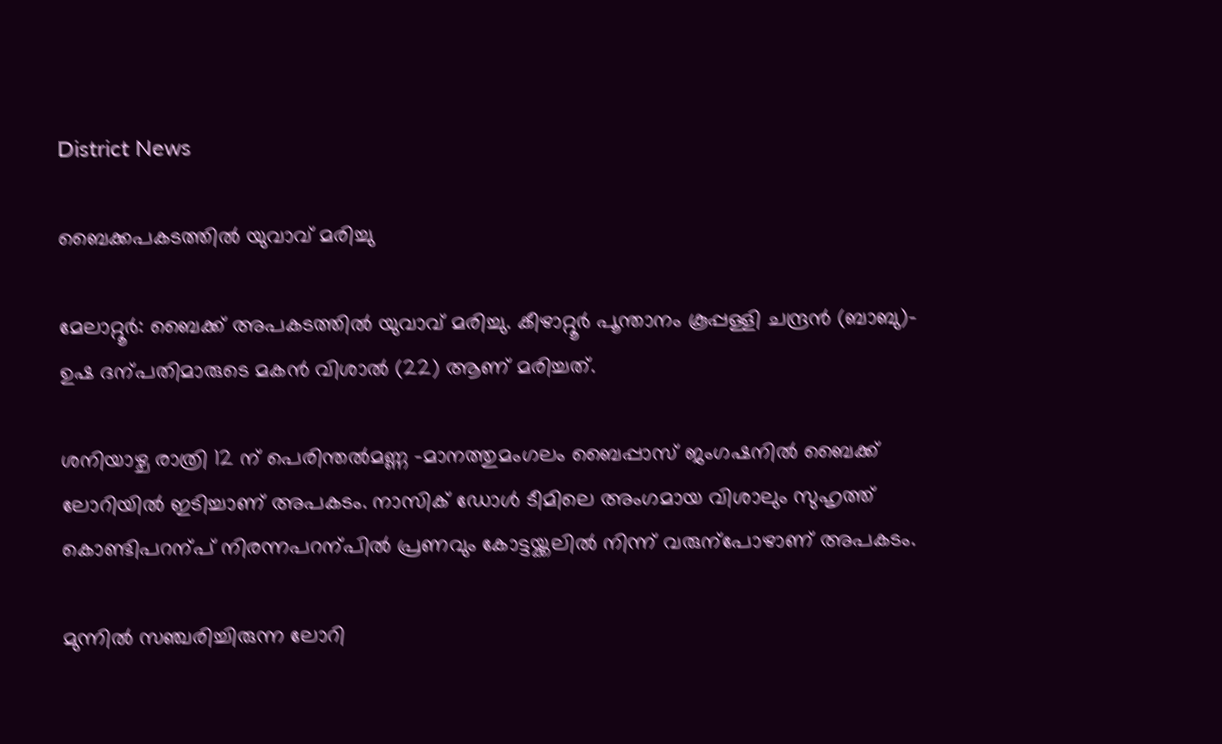District News

ബൈക്കപകടത്തിൽ യുവാവ് മരിച്ചു

മേലാറ്റൂർ: ബൈക്ക് അപകടത്തിൽ യുവാവ് മരിച്ചു. കീഴാറ്റൂർ പൂന്താനം കൂപ്പള്ളി ചന്ദ്രൻ (ബാബു)- ഉഷ ദന്പതിമാരുടെ മകൻ വിശാൽ (22) ആണ് മരിച്ചത്.

ശനിയാഴ്ച രാത്രി 12 ന് പെരിന്തൽമണ്ണ -മാനത്തുമംഗലം ബൈപ്പാസ് ജംഗഷനിൽ ബൈക്ക് ലോറിയിൽ ഇടിച്ചാണ് അപകടം. നാസിക് ഡോൾ ടീമിലെ അംഗമായ വിശാലും സുഹൃത്ത് കൊണ്ടിപറന്പ് നിരന്നപറന്പിൽ പ്രണവും കോട്ടയ്ക്കലിൽ നിന്ന് വരുന്പോഴാണ് അപകടം.

മുന്നിൽ സഞ്ചരിച്ചിരുന്ന ലോറി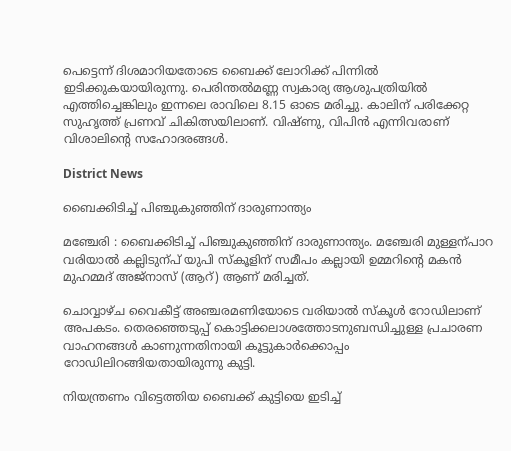പെട്ടെന്ന് ദിശമാറിയതോടെ ബൈക്ക് ലോറിക്ക് പിന്നിൽ ഇടിക്കുകയായിരുന്നു. പെരിന്തൽമണ്ണ സ്വകാര്യ ആശുപത്രിയിൽ എത്തിച്ചെങ്കിലും ഇന്നലെ രാവിലെ 8.15 ഓടെ മരിച്ചു. കാലിന് പരിക്കേറ്റ സുഹൃത്ത് പ്രണവ് ചികിത്സയിലാണ്. വിഷ്ണു, വിപിൻ എന്നിവരാണ് വിശാലിന്‍റെ സഹോദരങ്ങൾ.

District News

ബൈക്കിടിച്ച് പിഞ്ചുകുഞ്ഞിന് ദാരുണാന്ത്യം

മഞ്ചേരി : ബൈക്കിടിച്ച് പിഞ്ചുകുഞ്ഞിന് ദാരുണാന്ത്യം. മഞ്ചേരി മുള്ളന്പാറ വരിയാൽ കല്ലിടുന്പ് യുപി സ്കൂളിന് സമീപം കല്ലായി ഉമ്മറിന്‍റെ മകൻ മുഹമ്മദ് അജ്നാസ് (ആറ്) ആണ് മരിച്ചത്.

ചൊവ്വാഴ്ച വൈകീട്ട് അഞ്ചരമണിയോടെ വരിയാൽ സ്കൂൾ റോഡിലാണ് അപകടം. തെരഞ്ഞെടുപ്പ് കൊട്ടിക്കലാശത്തോടനുബന്ധിച്ചുള്ള പ്രചാരണ വാഹനങ്ങൾ കാണുന്നതിനായി കൂട്ടുകാർക്കൊപ്പം റോഡിലിറങ്ങിയതായിരുന്നു കുട്ടി.

നിയന്ത്രണം വിട്ടെത്തിയ ബൈക്ക് കുട്ടിയെ ഇടിച്ച്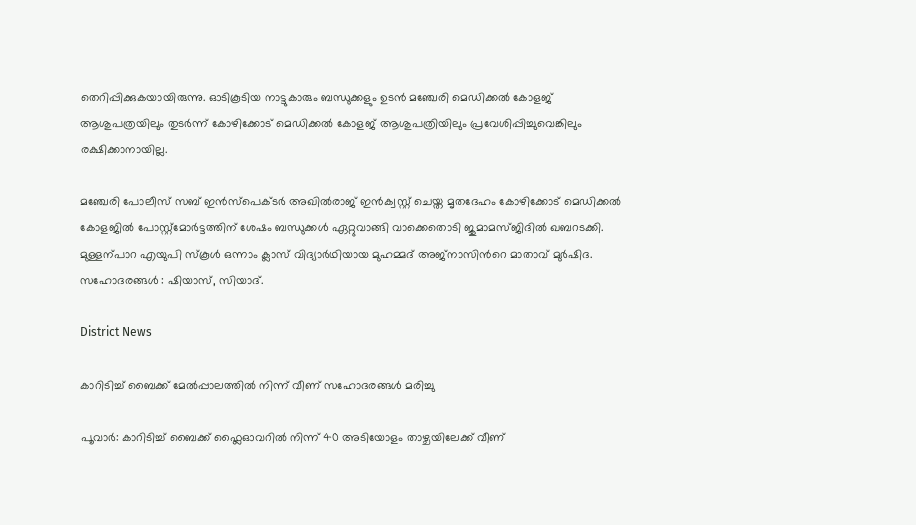തെറിപ്പിക്കുകയായിരുന്നു. ഓടികൂടിയ നാട്ടുകാരും ബന്ധുക്കളും ഉടൻ മഞ്ചേരി മെഡിക്കൽ കോളജ് ആശുപത്രയിലും തുടർന്ന് കോഴിക്കോട് മെഡിക്കൽ കോളജ് ആശുപത്രിയിലും പ്രവേശിപ്പിച്ചുവെങ്കിലും രക്ഷിക്കാനായില്ല.

മഞ്ചേരി പോലീസ് സബ് ഇൻസ്പെക്ടർ അഖിൽരാജ് ഇൻക്വസ്റ്റ് ചെയ്ത മൃതദേഹം കോഴിക്കോട് മെഡിക്കൽ കോളജിൽ പോസ്റ്റ്മോർട്ടത്തിന് ശേഷം ബന്ധുക്കൾ ഏറ്റുവാങ്ങി വാക്കെതൊടി ജുമാമസ്ജിദിൽ ഖബറടക്കി. മുള്ളന്പാറ എയുപി സ്കൂൾ ഒന്നാം ക്ലാസ് വിദ്യാർഥിയായ മുഹമ്മദ് അജ്നാസിന്‍റെ മാതാവ് മുർഷിദ. സഹോദരങ്ങൾ : ഷിയാസ്, സിയാദ്.

District News

കാറിടിച്ച് ബൈക്ക് മേൽപ്പാലത്തിൽ നിന്ന് വീണ് സഹോദരങ്ങൾ മരിച്ചു

പൂവാർ: കാറിടിച്ച് ബൈക്ക് ഫ്ലൈഓവറിൽ നിന്ന് 40 അടിയോളം താഴ്ചയിലേക്ക് വീണ്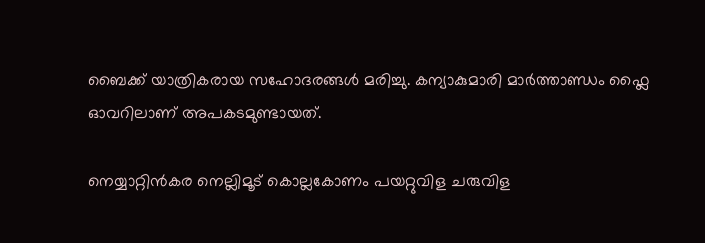ബൈക്ക് യാത്രികരായ സഹോദരങ്ങൾ മരിച്ചു. കന്യാകുമാരി മാർത്താണ്ഡം ഫ്ലൈ ഓവറിലാണ് അപകടമുണ്ടായത്.

നെയ്യാറ്റിൻകര നെല്ലിമൂട് കൊല്ലകോണം പയറ്റുവിള ചരുവിള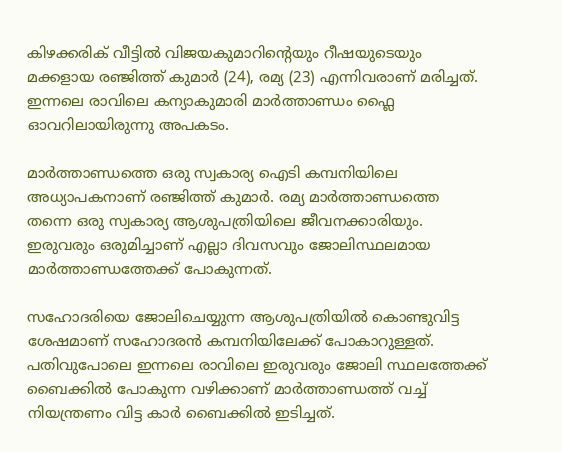കിഴക്കരിക് വീട്ടിൽ വിജയകുമാറിന്‍റെയും റീഷയുടെയും മക്കളായ രഞ്ജിത്ത് കുമാർ (24), രമ്യ (23) എന്നിവരാണ് മരിച്ചത്. ഇന്നലെ രാവിലെ കന്യാകുമാരി മാർത്താണ്ഡം ഫ്ലൈ ഓവറിലായിരുന്നു അപകടം.

മാർത്താണ്ഡത്തെ ഒരു സ്വകാര്യ ഐടി കമ്പനിയിലെ അധ്യാപകനാണ് രഞ്ജിത്ത് കുമാർ. രമ്യ മാർത്താണ്ഡത്തെ തന്നെ ഒരു സ്വകാര്യ ആശുപത്രിയിലെ ജീവനക്കാരിയും. ഇരുവരും ഒരുമിച്ചാണ് എല്ലാ ദിവസവും ജോലിസ്ഥലമായ മാർത്താണ്ഡത്തേക്ക് പോകുന്നത്.

സഹോദരിയെ ജോലിചെയ്യുന്ന ആശുപത്രിയിൽ കൊണ്ടുവിട്ട ശേഷമാണ് സഹോദരൻ കമ്പനിയിലേക്ക് പോകാറുള്ളത്. പതിവുപോലെ ഇന്നലെ രാവിലെ ഇരുവരും ജോലി സ്ഥലത്തേക്ക് ബൈക്കിൽ പോകുന്ന വഴിക്കാണ് മാർത്താണ്ഡത്ത് വച്ച് നിയന്ത്രണം വിട്ട കാർ ബൈക്കിൽ ഇടിച്ചത്.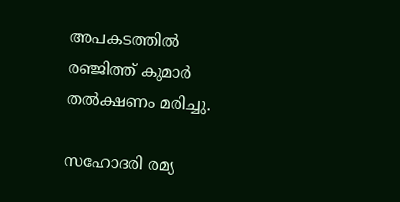അപകടത്തിൽ രഞ്ജിത്ത് കുമാർ തൽക്ഷണം മരിച്ചു.

സഹോദരി രമ്യ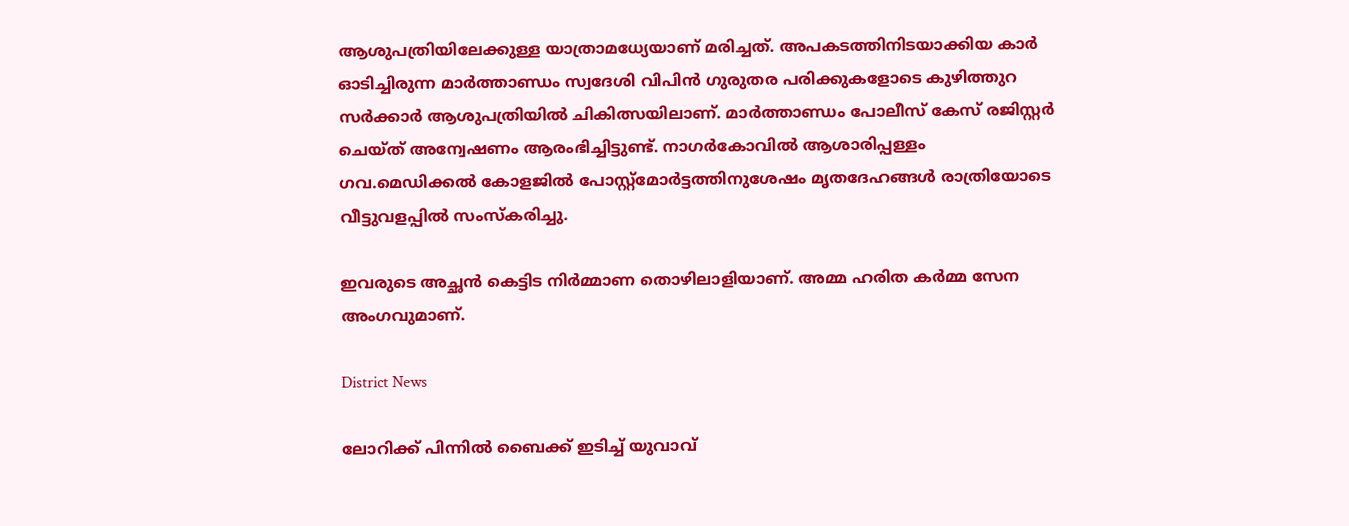ആശുപത്രിയിലേക്കുള്ള യാത്രാമധ്യേയാണ് മരിച്ചത്. അപകടത്തിനിടയാക്കിയ കാർ ഓടിച്ചിരുന്ന മാർത്താണ്ഡം സ്വദേശി വിപിൻ ഗുരുതര പരിക്കുകളോടെ കുഴിത്തുറ സർക്കാർ ആശുപത്രിയിൽ ചികിത്സയിലാണ്. മാർത്താണ്ഡം പോലീസ് കേസ് രജിസ്റ്റർ ചെയ്ത് അന്വേഷണം ആരംഭിച്ചിട്ടുണ്ട്. നാഗർകോവിൽ ആശാരിപ്പള്ളം ഗവ.മെഡിക്കൽ കോളജിൽ പോസ്റ്റ്മോർട്ടത്തിനുശേഷം മൃതദേഹങ്ങൾ രാത്രിയോടെ വീട്ടുവളപ്പിൽ സംസ്കരിച്ചു.

ഇവരുടെ അച്ഛൻ കെട്ടിട നിർമ്മാണ തൊഴിലാളിയാണ്. അമ്മ ഹരിത കർമ്മ സേന അംഗവുമാണ്.

District News

ലോറിക്ക് പിന്നിൽ ബൈക്ക് ഇടിച്ച് യുവാവ്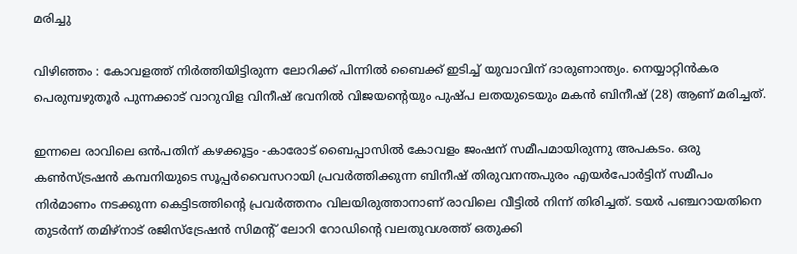മരിച്ചു

വിഴിഞ്ഞം : കോവളത്ത് നിർത്തിയിട്ടിരുന്ന ലോറിക്ക് പിന്നിൽ ബൈക്ക് ഇടിച്ച് യുവാവിന് ദാരുണാന്ത്യം. നെയ്യാറ്റിൻകര പെരുമ്പഴുതൂർ പുന്നക്കാട് വാറുവിള വിനീഷ് ഭവനിൽ വിജയന്‍റെയും പുഷ്പ ലതയുടെയും മകൻ ബിനീഷ് (28) ആണ് മരിച്ചത്.

ഇന്നലെ രാവിലെ ഒൻപതിന് കഴക്കൂട്ടം -കാരോട് ബൈപ്പാസിൽ കോവളം ജംഷന് സമീപമായിരുന്നു അപകടം. ഒരു കൺസ്ട്രഷൻ കമ്പനിയുടെ സൂപ്പർവൈസറായി പ്രവർത്തിക്കുന്ന ബിനീഷ് തിരുവനന്തപുരം എയർപോർട്ടിന് സമീപം നിർമാണം നടക്കുന്ന കെട്ടിടത്തിന്‍റെ പ്രവർത്തനം വിലയിരുത്താനാണ് രാവിലെ വീട്ടിൽ നിന്ന് തിരിച്ചത്. ടയർ പഞ്ചറായതിനെ തുടർന്ന് തമിഴ്നാട് രജിസ്ട്രേഷൻ സിമന്‍റ് ലോറി റോഡിന്‍റെ വലതുവശത്ത് ഒതുക്കി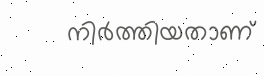നിർത്തിയതാണ്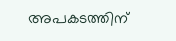അപകടത്തിന്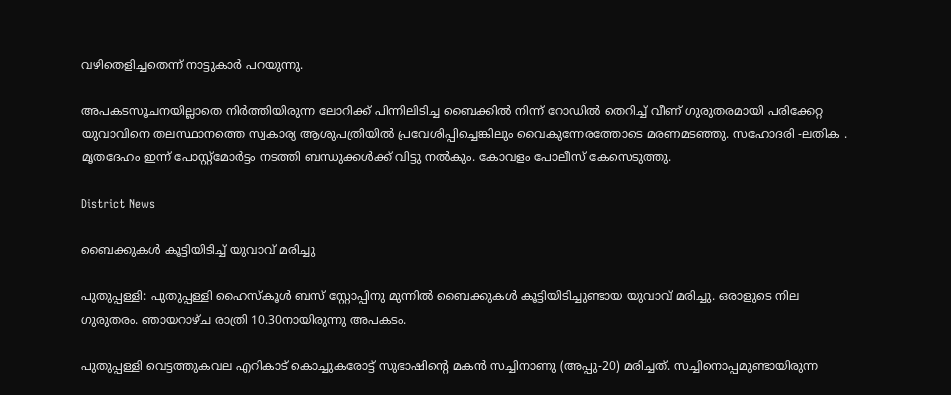വഴിതെളിച്ചതെന്ന് നാട്ടുകാർ പറയുന്നു.

അപകടസൂചനയില്ലാതെ നിർത്തിയിരുന്ന ലോറിക്ക് പിന്നിലിടിച്ച ബൈക്കിൽ നിന്ന് റോഡിൽ തെറിച്ച് വീണ് ഗുരുതരമായി പരിക്കേറ്റ യുവാവിനെ തലസ്ഥാനത്തെ സ്വകാര്യ ആശുപത്രിയിൽ പ്രവേശിപ്പിച്ചെങ്കിലും വൈകുന്നേരത്തോടെ മരണമടഞ്ഞു. സഹോദരി -ലതിക . മൃതദേഹം ഇന്ന് പോസ്റ്റ്മോർട്ടം നടത്തി ബന്ധുക്കൾക്ക് വിട്ടു നൽകും. കോവളം പോലീസ് കേസെടുത്തു.

District News

ബൈക്കുകൾ കൂട്ടിയിടിച്ച് യുവാവ് മരിച്ചു

പുതുപ്പള്ളി: പുതുപ്പള്ളി ഹൈസ്‌കൂള്‍ ബസ് സ്റ്റോപ്പിനു മുന്നില്‍ ബൈക്കുകള്‍ കൂട്ടിയിടിച്ചുണ്ടായ യുവാവ് മരിച്ചു. ഒരാളുടെ നില ഗുരുതരം. ഞായറാഴ്ച രാത്രി 10.30നായിരുന്നു അപകടം.

പുതുപ്പള്ളി വെട്ടത്തുകവല എറികാട് കൊച്ചുകരോട്ട് സുഭാഷിന്‍റെ മകന്‍ സച്ചിനാണു (അപ്പു-20) മരിച്ചത്. സച്ചിനൊപ്പമുണ്ടായിരുന്ന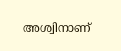അശ്വിനാണ്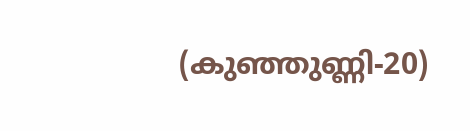(കുഞ്ഞുണ്ണി-20)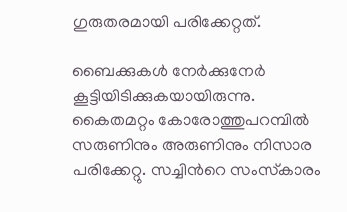ഗുരുതരമായി പരിക്കേറ്റത്.

ബൈക്കുകള്‍ നേര്‍ക്കുനേര്‍ കൂട്ടിയിടിക്കുകയായിരുന്നു. കൈതമറ്റം കോരോത്തുപറമ്പില്‍ സരുണിനും അരുണിനും നിസാര പരിക്കേറ്റു. സച്ചിന്‍റെ സംസ്‌കാരം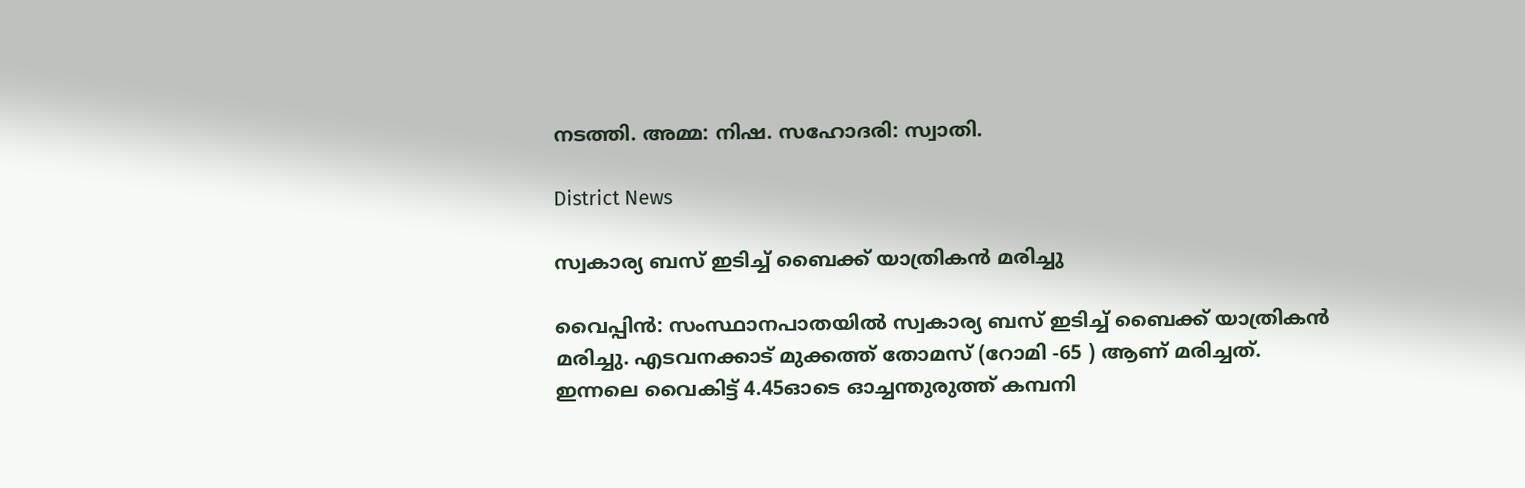നടത്തി. അമ്മ: നിഷ. സഹോദരി: സ്വാതി.

District News

സ്വകാര്യ ബസ് ഇടിച്ച് ബൈക്ക്‌ യാത്രികൻ മരിച്ചു

വൈപ്പിൻ: സംസ്ഥാനപാതയിൽ സ്വകാര്യ ബസ് ഇടിച്ച്‌ ബൈക്ക്‌ യാത്രികൻ മരിച്ചു. എടവനക്കാട്‌ മുക്കത്ത്‌ തോമസ്‌ (റോമി -65 ) ആണ്‌ മരിച്ചത്‌. ഇന്നലെ വൈകിട്ട്‌ 4.45ഓടെ ഓച്ചന്തുരുത്ത് കമ്പനി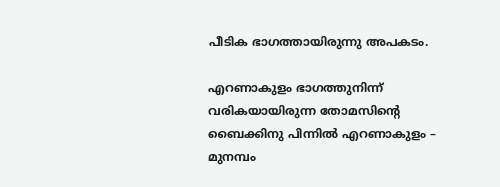പീടിക ഭാഗത്തായിരുന്നു അപകടം.

എറണാകുളം ഭാഗത്തുനിന്ന് വരികയായിരുന്ന തോമസിന്‍റെ ബൈക്കിനു പിന്നിൽ എറണാകുളം – മുനമ്പം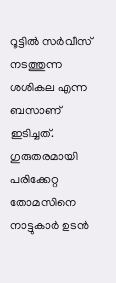റൂട്ടിൽ സർവീസ് നടത്തുന്ന ശശികല എന്ന ബസാണ് ഇടിച്ചത്. ഗുരുതരമായി പരിക്കേറ്റ തോമസിനെ നാട്ടുകാർ ഉടൻ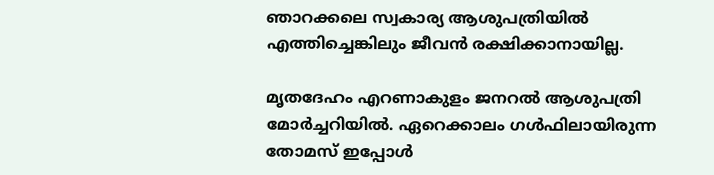ഞാറക്കലെ സ്വകാര്യ ആശുപത്രിയിൽ എത്തിച്ചെങ്കിലും ജീവൻ രക്ഷിക്കാനായില്ല.

മൃതദേഹം എറണാകുളം ജനറൽ ആശുപത്രി മോർച്ചറിയിൽ. ഏറെക്കാലം ഗൾഫിലായിരുന്ന തോമസ്‌ ഇപ്പോൾ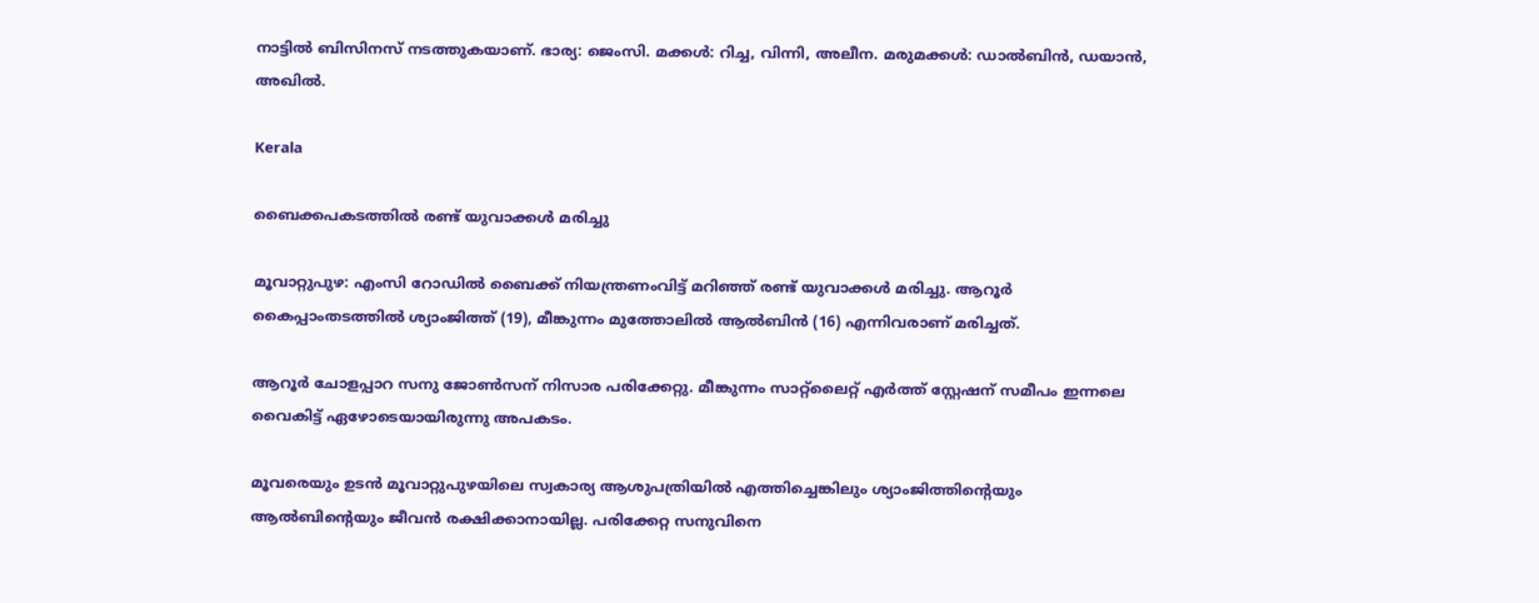നാട്ടിൽ ബിസിനസ് നടത്തുകയാണ്. ഭാര്യ: ജെംസി. മക്കൾ: റിച്ച, വിന്നി, അലീന. മരുമക്കൾ: ഡാൽബിൻ, ഡയാൻ, അഖിൽ.

Kerala

ബൈക്കപകടത്തിൽ രണ്ട് യുവാക്കള്‍ മരിച്ചു

മൂവാറ്റുപുഴ: എംസി റോഡില്‍ ബൈക്ക് നിയന്ത്രണംവിട്ട് മറിഞ്ഞ് രണ്ട് യുവാക്കള്‍ മരിച്ചു. ആറൂര്‍ കൈപ്പാംതടത്തില്‍ ശ്യാംജിത്ത് (19), മീങ്കുന്നം മുത്തോലില്‍ ആല്‍ബിന്‍ (16) എന്നിവരാണ് മരിച്ചത്.

ആറൂര്‍ ചോളപ്പാറ സനു ജോണ്‍സന് നിസാര പരിക്കേറ്റു. മീങ്കുന്നം സാറ്റ്‌ലൈറ്റ് എര്‍ത്ത് സ്റ്റേഷന് സമീപം ഇന്നലെ വൈകിട്ട് ഏഴോടെയായിരുന്നു അപകടം.

മൂവരെയും ഉടൻ മൂവാറ്റുപുഴയിലെ സ്വകാര്യ ആശുപത്രിയില്‍ എത്തിച്ചെങ്കിലും ശ്യാംജിത്തിന്‍റെയും ആൽബിന്‍റെയും ജീവൻ രക്ഷിക്കാനായില്ല. പരിക്കേറ്റ സനുവിനെ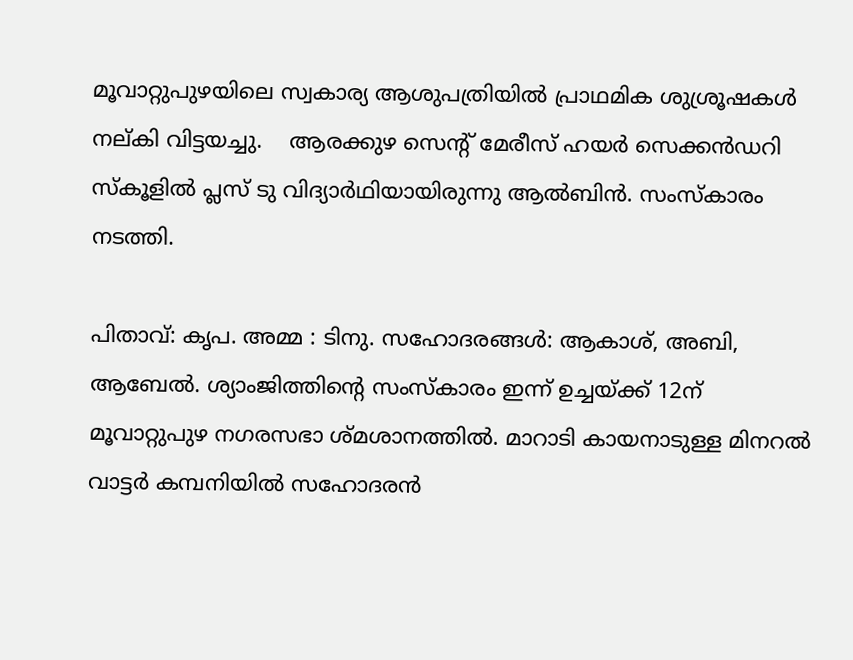മൂവാറ്റുപുഴയിലെ സ്വകാര്യ ആശുപത്രിയില്‍ പ്രാഥമിക ശുശ്രൂഷകള്‍ നല്കി വിട്ടയച്ചു.    ആരക്കുഴ സെന്‍റ് മേരീസ് ഹയര്‍ സെക്കന്‍ഡറി സ്‌കൂളില്‍ പ്ലസ് ടു വിദ്യാര്‍ഥിയായിരുന്നു ആല്‍ബിന്‍. സംസ്‌കാരം നടത്തി.

പിതാവ്: കൃപ. അമ്മ : ടിനു. സഹോദരങ്ങള്‍: ആകാശ്, അബി, ആബേല്‍. ശ്യാംജിത്തിന്‍റെ സംസ്‌കാരം ഇന്ന് ഉച്ചയ്ക്ക് 12ന് മൂവാറ്റുപുഴ നഗരസഭാ ശ്മശാനത്തില്‍. മാറാടി കായനാടുള്ള മിനറല്‍ വാട്ടര്‍ കമ്പനിയില്‍ സഹോദരന്‍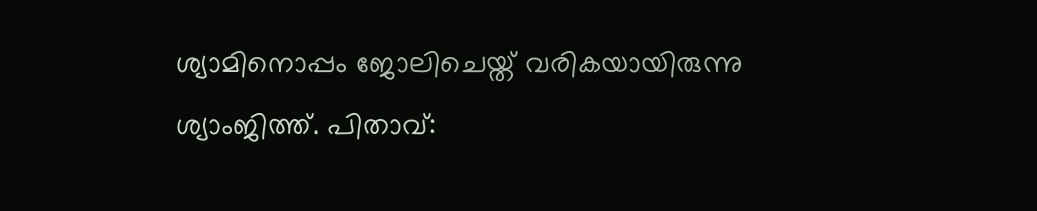ശ്യാമിനൊപ്പം ജോലിചെയ്ത് വരികയായിരുന്നു ശ്യാംജിത്ത്. പിതാവ്: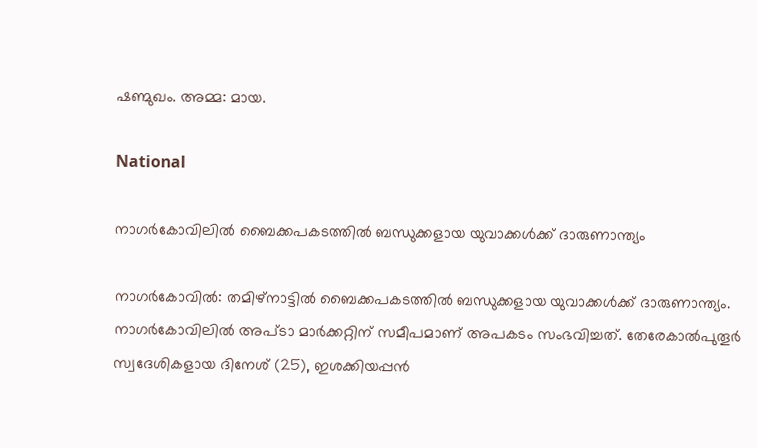ഷണ്മുഖം. അമ്മ: മായ.

National

നാഗർകോവിലിൽ ബൈക്കപകടത്തിൽ ബന്ധുക്കളായ യുവാക്കൾക്ക് ദാരുണാന്ത്യം

നാഗർകോവിൽ: തമിഴ്നാട്ടിൽ ബൈക്കപകടത്തിൽ ബന്ധുക്കളായ യുവാക്കൾക്ക് ദാരുണാന്ത്യം. നാഗർകോവിലിൽ അപ്‌ടാ മാർക്കറ്റിന് സമീപമാണ് അപകടം സംഭവിച്ചത്. തേരേകാൽപുതൂർ സ്വദേശികളായ ദിനേശ് (25), ഇശക്കിയപ്പൻ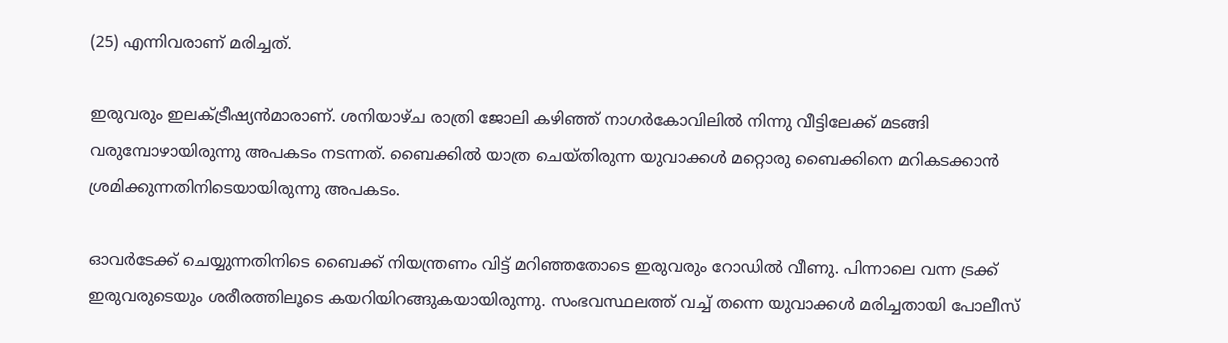(25) എന്നിവരാണ് മരിച്ചത്.

ഇരുവരും ഇലക്ട്രീഷ്യൻമാരാണ്. ശനിയാഴ്ച രാത്രി ജോലി കഴിഞ്ഞ് നാഗർകോവിലിൽ നിന്നു വീട്ടിലേക്ക് മടങ്ങി വരുമ്പോഴായിരുന്നു അപകടം നടന്നത്. ബൈക്കിൽ യാത്ര ചെയ്തിരുന്ന യുവാക്കൾ മറ്റൊരു ബൈക്കിനെ മറികടക്കാൻ ശ്രമിക്കുന്നതിനിടെയായിരുന്നു അപകടം.

ഓവർടേക്ക് ചെയ്യുന്നതിനിടെ ബൈക്ക് നിയന്ത്രണം വിട്ട് മറിഞ്ഞതോടെ ഇരുവരും റോഡിൽ വീണു. പിന്നാലെ വന്ന ട്രക്ക് ഇരുവരുടെയും ശരീരത്തിലൂടെ കയറിയിറങ്ങുകയായിരുന്നു. സംഭവസ്ഥലത്ത് വച്ച് തന്നെ യുവാക്കൾ മരിച്ചതായി പോലീസ്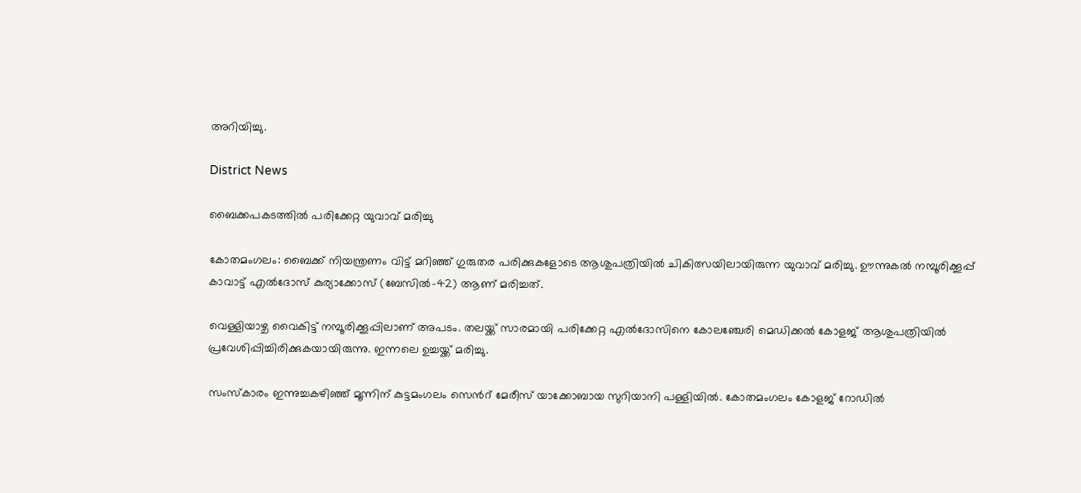അറിയിച്ചു.

District News

ബൈക്കപകടത്തിൽ പരിക്കേറ്റ യുവാവ് മരിച്ചു

കോതമംഗലം: ബൈക്ക് നിയന്ത്രണം വിട്ട് മറിഞ്ഞ് ഗുരുതര പരിക്കുകളോടെ ആശുപത്രിയില്‍ ചികിത്സയിലായിരുന്ന യുവാവ് മരിച്ചു. ഊന്നുകല്‍ നമ്പൂരിക്കൂപ്പ് കാവാട്ട് എല്‍ദോസ് കുര്യാക്കോസ് (ബേസില്‍-42) ആണ് മരിച്ചത്.

വെള്ളിയാഴ്ച വൈകിട്ട് നമ്പൂരിക്കൂപ്പിലാണ് അപടം. തലയ്ക്ക് സാരമായി പരിക്കേറ്റ എല്‍ദോസിനെ കോലഞ്ചേരി മെഡിക്കല്‍ കോളജ് ആശുപത്രിയില്‍ പ്രവേശിപ്പിച്ചിരിക്കുകയായിരുന്നു. ഇന്നലെ ഉച്ചയ്ക്ക് മരിച്ചു.

സംസ്‌കാരം ഇന്നുച്ചകഴിഞ്ഞ് മൂന്നിന് കുട്ടമംഗലം സെന്‍റ് മേരീസ് യാക്കോബായ സുറിയാനി പള്ളിയിൽ. കോതമംഗലം കോളജ് റോഡില്‍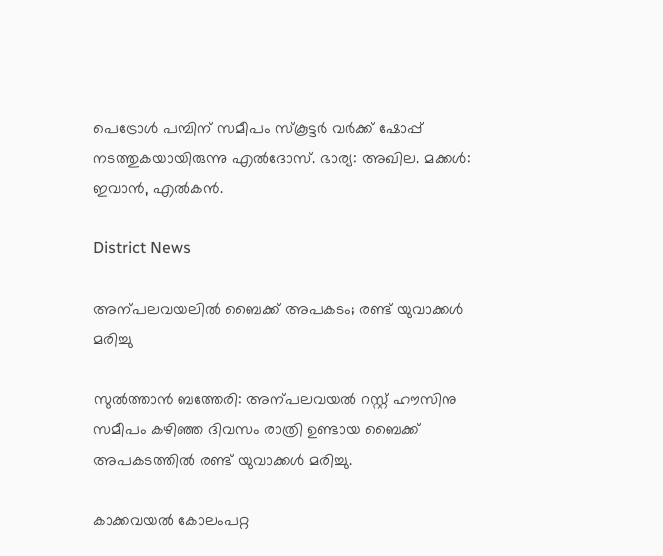പെട്രോള്‍ പമ്പിന് സമീപം സ്‌കൂട്ടര്‍ വര്‍ക്ക് ഷോപ്പ് നടത്തുകയായിരുന്നു എൽദോസ്. ഭാര്യ: അഖില. മക്കള്‍: ഇവാന്‍, എല്‍കന്‍.

District News

അന്പലവയലിൽ ബൈക്ക് അപകടം; രണ്ട് യുവാക്കൾ മരിച്ചു

സുൽത്താൻ ബത്തേരി: അന്പലവയൽ റസ്റ്റ് ഹൗസിനു സമീപം കഴിഞ്ഞ ദിവസം രാത്രി ഉണ്ടായ ബൈക്ക് അപകടത്തിൽ രണ്ട് യുവാക്കൾ മരിച്ചു.

കാക്കവയൽ കോലംപറ്റ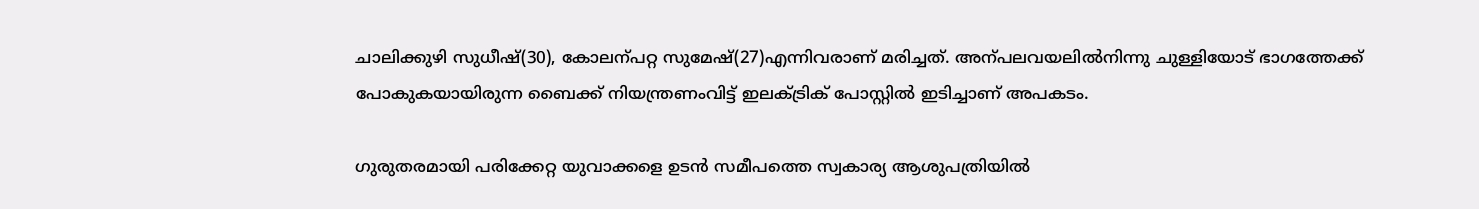ചാലിക്കുഴി സുധീഷ്(30), കോലന്പറ്റ സുമേഷ്(27)എന്നിവരാണ് മരിച്ചത്. അന്പലവയലിൽനിന്നു ചുള്ളിയോട് ഭാഗത്തേക്ക് പോകുകയായിരുന്ന ബൈക്ക് നിയന്ത്രണംവിട്ട് ഇലക്ട്രിക് പോസ്റ്റിൽ ഇടിച്ചാണ് അപകടം.

ഗുരുതരമായി പരിക്കേറ്റ യുവാക്കളെ ഉടൻ സമീപത്തെ സ്വകാര്യ ആശുപത്രിയിൽ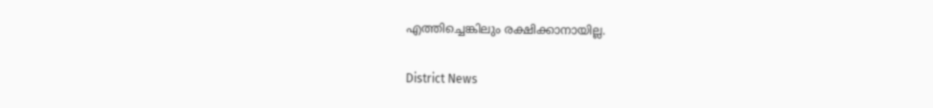എത്തിച്ചെങ്കിലും രക്ഷിക്കാനായില്ല.

District News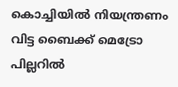കൊച്ചിയിൽ നിയന്ത്രണം വിട്ട ബൈക്ക് മെട്രോ പില്ലറിൽ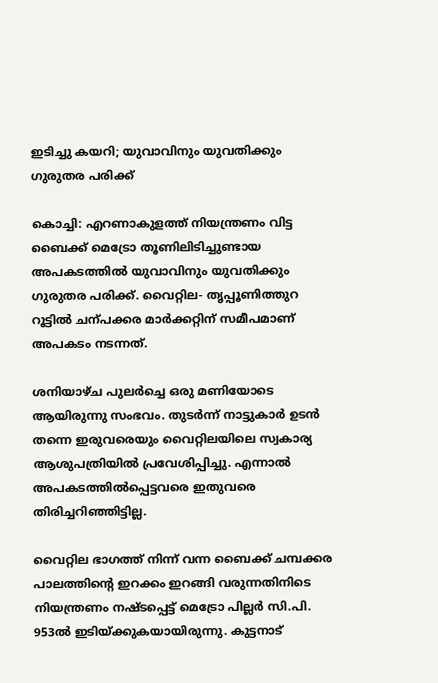ഇടിച്ചു കയറി; യുവാവിനും യുവതിക്കും ഗുരുതര പരിക്ക്

കൊച്ചി: എറണാകുളത്ത് നിയന്ത്രണം വിട്ട ബൈക്ക് മെട്രോ തൂണിലിടിച്ചുണ്ടായ അപകടത്തിൽ യുവാവിനും യുവതിക്കും ഗുരുതര പരിക്ക്. വൈറ്റില- തൃപ്പൂണിത്തുറ റൂട്ടിൽ ചന്പക്കര മാർക്കറ്റിന് സമീപമാണ് അപകടം നടന്നത്.

ശനിയാഴ്ച പുലർച്ചെ ഒരു മണിയോടെ ആയിരുന്നു സംഭവം. തുടർന്ന് നാട്ടുകാർ ഉടൻ തന്നെ ഇരുവരെയും വൈറ്റിലയിലെ സ്വകാര്യ ആശുപത്രിയിൽ പ്രവേശിപ്പിച്ചു. എന്നാൽ അപകടത്തിൽപ്പെട്ടവരെ ഇതുവരെ തിരിച്ചറിഞ്ഞിട്ടില്ല.

വൈറ്റില ഭാഗത്ത് നിന്ന് വന്ന ബൈക്ക് ചമ്പക്കര പാലത്തിന്‍റെ ഇറക്കം ഇറങ്ങി വരുന്നതിനിടെ നിയന്ത്രണം നഷ്ടപ്പെട്ട് മെട്രോ പില്ലർ സി.പി. 953ൽ ഇടിയ്ക്കുകയായിരുന്നു. കുട്ടനാട്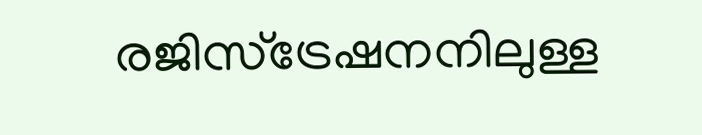രജിസ്ട്രേഷനനിലുള്ള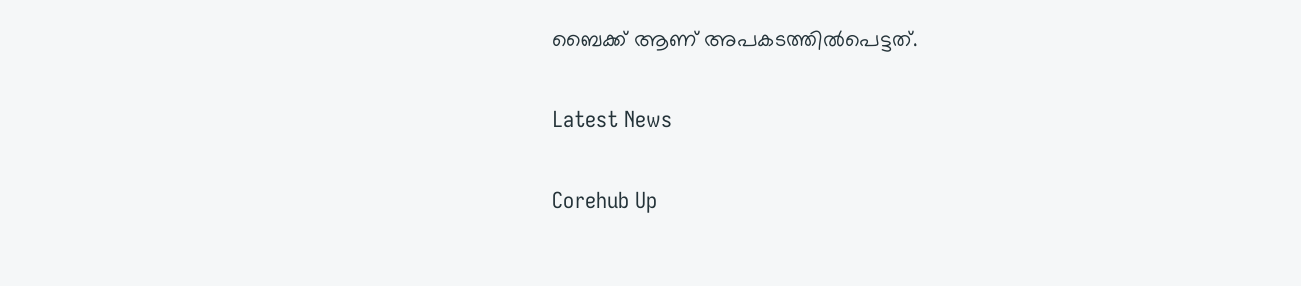ബൈക്ക് ആണ് അപകടത്തിൽപെട്ടത്.

Latest News

Corehub Up